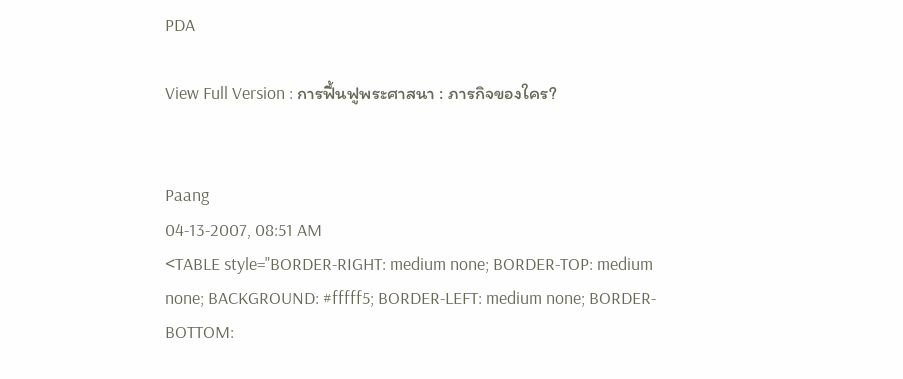PDA

View Full Version : การฟื้นฟูพระศาสนา : ภารกิจของใคร?


Paang
04-13-2007, 08:51 AM
<TABLE style="BORDER-RIGHT: medium none; BORDER-TOP: medium none; BACKGROUND: #fffff5; BORDER-LEFT: medium none; BORDER-BOTTOM: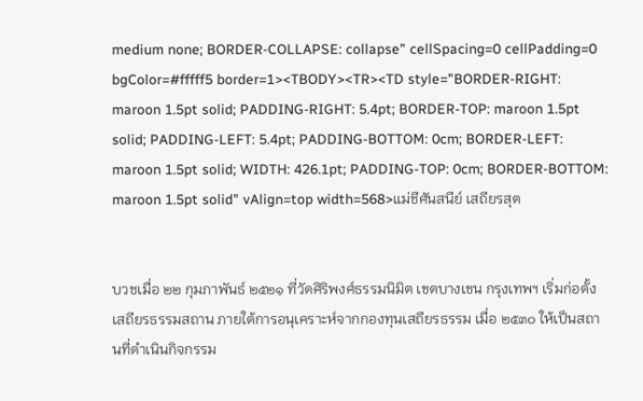medium none; BORDER-COLLAPSE: collapse" cellSpacing=0 cellPadding=0 bgColor=#fffff5 border=1><TBODY><TR><TD style="BORDER-RIGHT: maroon 1.5pt solid; PADDING-RIGHT: 5.4pt; BORDER-TOP: maroon 1.5pt solid; PADDING-LEFT: 5.4pt; PADDING-BOTTOM: 0cm; BORDER-LEFT: maroon 1.5pt solid; WIDTH: 426.1pt; PADDING-TOP: 0cm; BORDER-BOTTOM: maroon 1.5pt solid" vAlign=top width=568>แม่ชีศันสนีย์ เสถียรสุต


บวชเมื่อ ๒๒ กุมภาพันธ์ ๒๕๒๑ ที่วัดศิริพงศ์ธรรมนิมิต เขตบางเขน กรุงเทพฯ เริ่มก่อตั้ง เสถียรธรรมสถาน ภายใต้การอนุเคราะห์จากกองทุนเสถียรธรรม เมื่อ ๒๕๓๐ ให้เป็นสถานที่ดำเนินกิจกรรม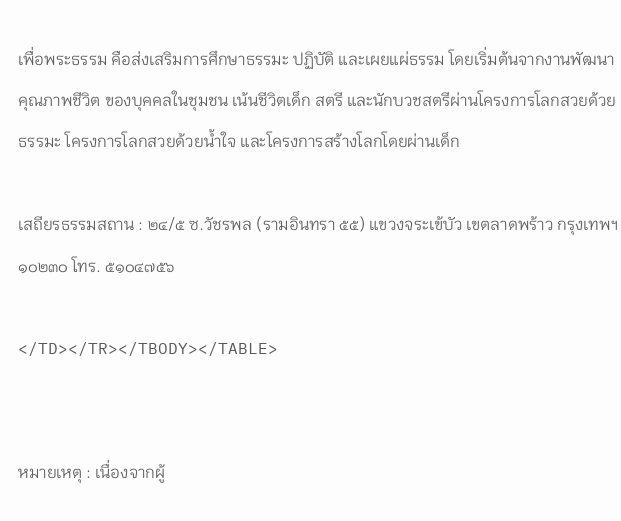เพื่อพระธรรม คือส่งเสริมการศึกษาธรรมะ ปฏิบัติ และเผยแผ่ธรรม โดยเริ่มต้นจากงานพัฒนาคุณภาพชีวิต ของบุคคลในชุมชน เน้นชีวิตเด็ก สตรี และนักบวชสตรีผ่านโครงการโลกสวยด้วยธรรมะ โครงการโลกสวยด้วยน้ำใจ และโครงการสร้างโลกโดยผ่านเด็ก

เสถียรธรรมสถาน : ๒๔/๕ ซ.วัชรพล (รามอินทรา ๕๕) แขวงจระเข้บัว เขตลาดพร้าว กรุงเทพฯ ๑๐๒๓๐ โทร. ๕๑๐๔๗๕๖

</TD></TR></TBODY></TABLE>


หมายเหตุ : เนื่องจากผู้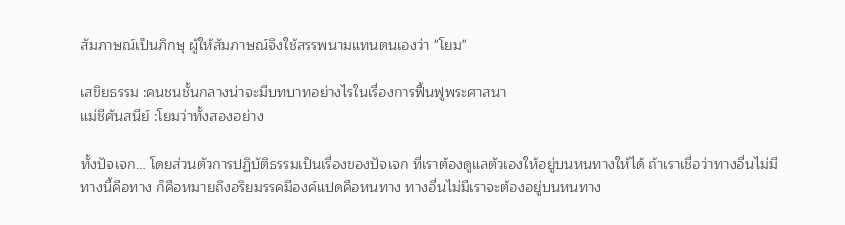สัมภาษณ์เป็นภิกษุ ผู้ให้สัมภาษณ์จึงใช้สรรพนามแทนตนเองว่า "โยม"

เสขิยธรรม :คนชนชั้นกลางน่าจะมีบทบาทอย่างไรในเรื่องการฟื้นฟูพระศาสนา
แม่ชีศันสนีย์ :โยมว่าทั้งสองอย่าง

ทั้งปัจเจก… โดยส่วนตัวการปฏิบัติธรรมเป็นเรื่องของปัจเจก ที่เราต้องดูแลตัวเองให้อยู่บนหนทางให้ได้ ถ้าเราเชื่อว่าทางอื่นไม่มี ทางนี้คือทาง ก็คือหมายถึงอริยมรรคมีองค์แปดคือหนทาง ทางอื่นไม่มีเราจะต้องอยู่บนหนทาง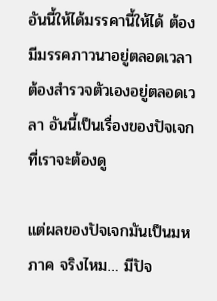อันนี้ให้ได้มรรคานี้ให้ได้ ต้องมีมรรคภาวนาอยู่ตลอดเวลา ต้องสำรวจตัวเองอยู่ตลอดเวลา อันนี้เป็นเรื่องของปัจเจกที่เราจะต้องดู

แต่ผลของปัจเจกมันเป็นมหภาค จริงไหม… มีปัจ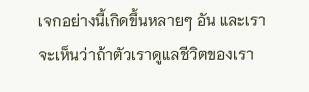เจกอย่างนี้เกิดขึ้นหลายๆ อัน และเราจะเห็นว่าถ้าตัวเราดูแลชีวิตของเรา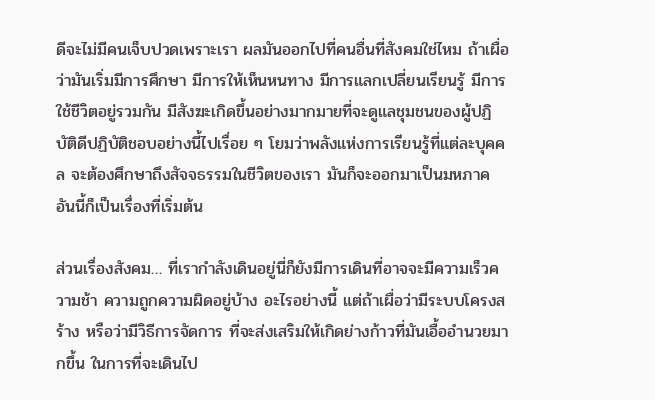ดีจะไม่มีคนเจ็บปวดเพราะเรา ผลมันออกไปที่คนอื่นที่สังคมใช่ไหม ถ้าเผื่อว่ามันเริ่มมีการศึกษา มีการให้เห็นหนทาง มีการแลกเปลี่ยนเรียนรู้ มีการใช้ชีวิตอยู่รวมกัน มีสังฆะเกิดขึ้นอย่างมากมายที่จะดูแลชุมชนของผู้ปฏิบัติดีปฏิบัติชอบอย่างนี้ไปเรื่อย ๆ โยมว่าพลังแห่งการเรียนรู้ที่แต่ละบุคคล จะต้องศึกษาถึงสัจจธรรมในชีวิตของเรา มันก็จะออกมาเป็นมหภาค อันนี้ก็เป็นเรื่องที่เริ่มต้น

ส่วนเรื่องสังคม… ที่เรากำลังเดินอยู่นี่ก็ยังมีการเดินที่อาจจะมีความเร็วความช้า ความถูกความผิดอยู่บ้าง อะไรอย่างนี้ แต่ถ้าเผื่อว่ามีระบบโครงสร้าง หรือว่ามีวิธีการจัดการ ที่จะส่งเสริมให้เกิดย่างก้าวที่มันเอื้ออำนวยมากขึ้น ในการที่จะเดินไป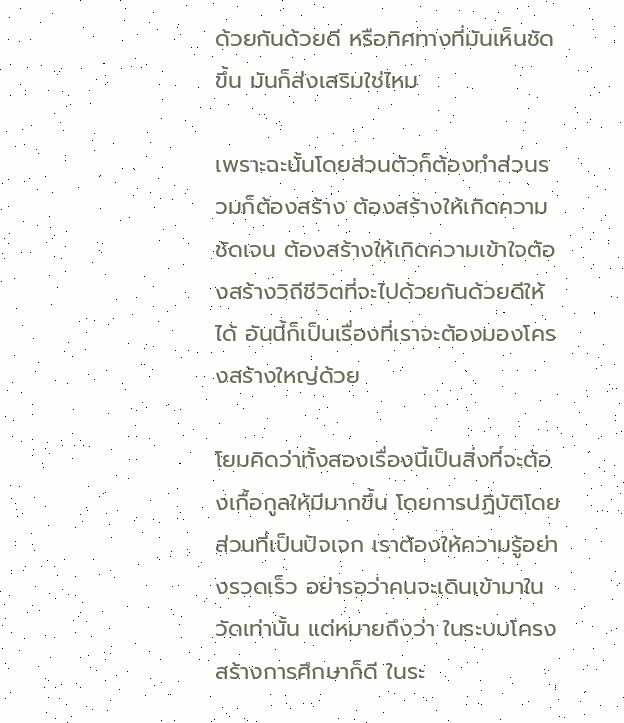ด้วยกันด้วยดี หรือทิศทางที่มันเห็นชัดขึ้น มันก็ส่งเสริมใช่ไหม

เพราะฉะนั้นโดยส่วนตัวก็ต้องทำส่วนรวมก็ต้องสร้าง ต้องสร้างให้เกิดความชัดเจน ต้องสร้างให้เกิดความเข้าใจต้องสร้างวิถีชีวิตที่จะไปด้วยกันด้วยดีให้ได้ อันนี้ก็เป็นเรื่องที่เราจะต้องมองโครงสร้างใหญ่ด้วย

โยมคิดว่าทั้งสองเรื่องนี้เป็นสิ่งที่จะต้องเกื้อกูลให้มีมากขึ้น โดยการปฏิบัติโดยส่วนที่เป็นปัจเจก เราต้องให้ความรู้อย่างรวดเร็ว อย่ารอว่าคนจะเดินเข้ามาในวัดเท่านั้น แต่หมายถึงว่า ในระบบโครงสร้างการศึกษาก็ดี ในระ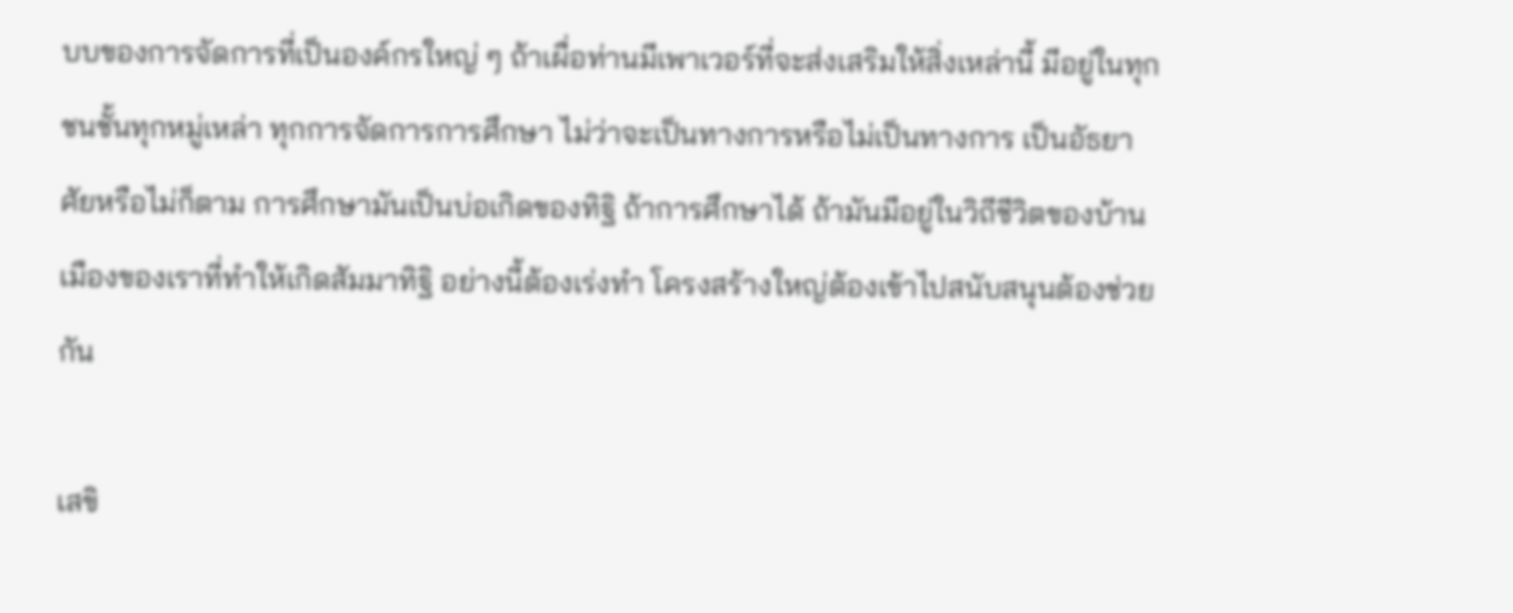บบของการจัดการที่เป็นองค์กรใหญ่ ๆ ถ้าเผื่อท่านมีเพาเวอร์ที่จะส่งเสริมให้สิ่งเหล่านี้ มีอยู่ในทุกชนชั้นทุกหมู่เหล่า ทุกการจัดการการศึกษา ไม่ว่าจะเป็นทางการหรือไม่เป็นทางการ เป็นอัธยาศัยหรือไม่ก็ตาม การศึกษามันเป็นบ่อเกิดของทิฐิ ถ้าการศึกษาได้ ถ้ามันมีอยู่ในวิถีชีวิตของบ้านเมืองของเราที่ทำให้เกิดสัมมาทิฐิ อย่างนี้ต้องเร่งทำ โครงสร้างใหญ่ต้องเข้าไปสนับสนุนต้องช่วยกัน

เสขิ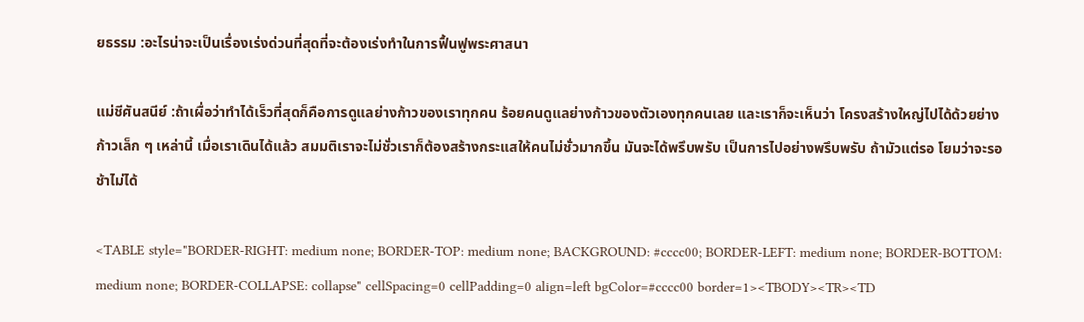ยธรรม :อะไรน่าจะเป็นเรื่องเร่งด่วนที่สุดที่จะต้องเร่งทำในการฟื้นฟูพระศาสนา

แม่ชีศันสนีย์ :ถ้าเผื่อว่าทำได้เร็วที่สุดก็คือการดูแลย่างก้าวของเราทุกคน ร้อยคนดูแลย่างก้าวของตัวเองทุกคนเลย และเราก็จะเห็นว่า โครงสร้างใหญ่ไปได้ด้วยย่างก้าวเล็ก ๆ เหล่านี้ เมื่อเราเดินได้แล้ว สมมติเราจะไม่ชั่วเราก็ต้องสร้างกระแสให้คนไม่ชั่วมากขึ้น มันจะได้พรึบพรับ เป็นการไปอย่างพรึบพรับ ถ้ามัวแต่รอ โยมว่าจะรอช้าไม่ได้

<TABLE style="BORDER-RIGHT: medium none; BORDER-TOP: medium none; BACKGROUND: #cccc00; BORDER-LEFT: medium none; BORDER-BOTTOM: medium none; BORDER-COLLAPSE: collapse" cellSpacing=0 cellPadding=0 align=left bgColor=#cccc00 border=1><TBODY><TR><TD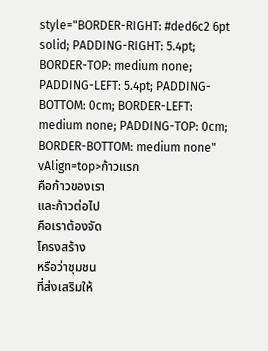style="BORDER-RIGHT: #ded6c2 6pt solid; PADDING-RIGHT: 5.4pt; BORDER-TOP: medium none; PADDING-LEFT: 5.4pt; PADDING-BOTTOM: 0cm; BORDER-LEFT: medium none; PADDING-TOP: 0cm; BORDER-BOTTOM: medium none" vAlign=top>ก้าวแรก
คือก้าวของเรา
และก้าวต่อไป
คือเราต้องจัด
โครงสร้าง
หรือว่าชุมชน
ที่ส่งเสริมให้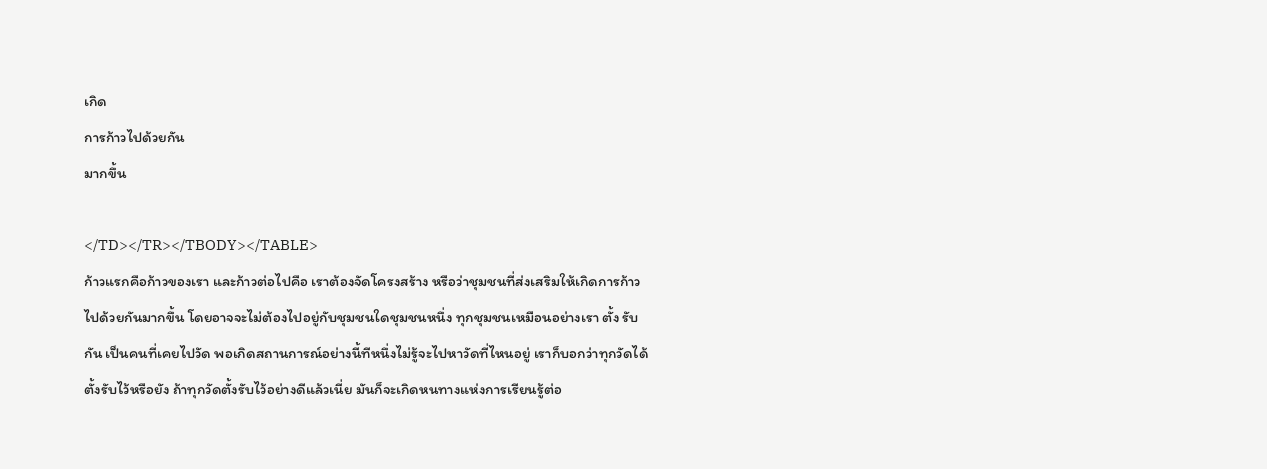เกิด
การก้าวไปด้วยกัน
มากขึ้น

</TD></TR></TBODY></TABLE>
ก้าวแรกคือก้าวของเรา และก้าวต่อไปคือ เราต้องจัดโครงสร้าง หรือว่าชุมชนที่ส่งเสริมให้เกิดการก้าวไปด้วยกันมากขึ้น โดยอาจจะไม่ต้องไปอยู่กับชุมชนใดชุมชนหนึ่ง ทุกชุมชนเหมือนอย่างเรา ตั้ง รับกัน เป็นคนที่เคยไปวัด พอเกิดสถานการณ์อย่างนี้ทีหนึ่งไม่รู้จะไปหาวัดที่ไหนอยู่ เราก็บอกว่าทุกวัดได้ตั้งรับไว้หรือยัง ถ้าทุกวัดตั้งรับไว้อย่างดีแล้วเนี่ย มันก็จะเกิดหนทางแห่งการเรียนรู้ต่อ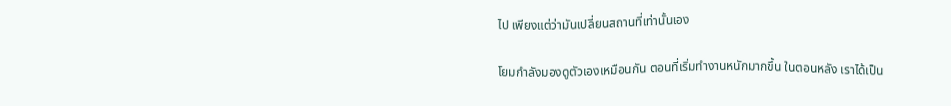ไป เพียงแต่ว่ามันเปลี่ยนสถานที่เท่านั้นเอง

โยมกำลังมองดูตัวเองเหมือนกัน ตอนที่เริ่มทำงานหนักมากขึ้น ในตอนหลัง เราได้เป็น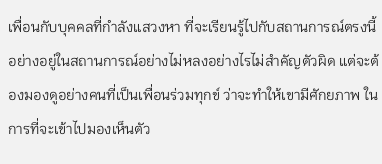เพื่อนกับบุคคลที่กำลังแสวงหา ที่จะเรียนรู้ไปกับสถานการณ์ตรงนี้ อย่างอยู่ในสถานการณ์อย่างไม่หลงอย่างไรไม่สำคัญตัวผิด แต่จะต้องมองดูอย่างคนที่เป็นเพื่อนร่วมทุกข์ ว่าจะทำให้เขามีศักยภาพ ในการที่จะเข้าไปมองเห็นตัว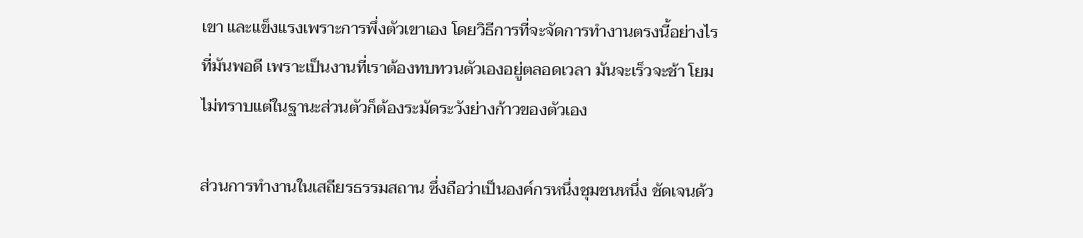เขา และแข็งแรงเพราะการพึ่งตัวเขาเอง โดยวิธีการที่จะจัดการทำงานตรงนี้อย่างไรที่มันพอดี เพราะเป็นงานที่เราต้องทบทวนตัวเองอยู่ตลอดเวลา มันจะเร็วจะช้า โยมไม่ทราบแต่ในฐานะส่วนตัวก็ต้องระมัดระวังย่างก้าวของตัวเอง

ส่วนการทำงานในเสถียรธรรมสถาน ซึ่งถือว่าเป็นองค์กรหนึ่งชุมชนหนึ่ง ชัดเจนด้ว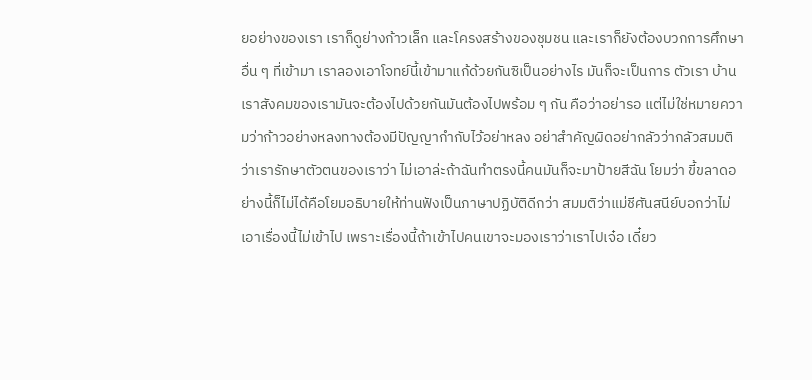ยอย่างของเรา เราก็ดูย่างก้าวเล็ก และโครงสร้างของชุมชน และเราก็ยังต้องบวกการศึกษาอื่น ๆ ที่เข้ามา เราลองเอาโจทย์นี้เข้ามาแก้ด้วยกันซิเป็นอย่างไร มันก็จะเป็นการ ตัวเรา บ้านเราสังคมของเรามันจะต้องไปด้วยกันมันต้องไปพร้อม ๆ กัน คือว่าอย่ารอ แต่ไม่ใช่หมายความว่าก้าวอย่างหลงทางต้องมีปัญญากำกับไว้อย่าหลง อย่าสำคัญผิดอย่ากลัวว่ากลัวสมมติว่าเรารักษาตัวตนของเราว่า ไม่เอาล่ะถ้าฉันทำตรงนี้คนมันก็จะมาป้ายสีฉัน โยมว่า ขี้ขลาดอย่างนี้ก็ไม่ได้คือโยมอธิบายให้ท่านฟังเป็นภาษาปฏิบัติดีกว่า สมมติว่าแม่ชีศันสนีย์บอกว่าไม่เอาเรื่องนี้ไม่เข้าไป เพราะเรื่องนี้ถ้าเข้าไปคนเขาจะมองเราว่าเราไปเจ๋อ เดี๋ยว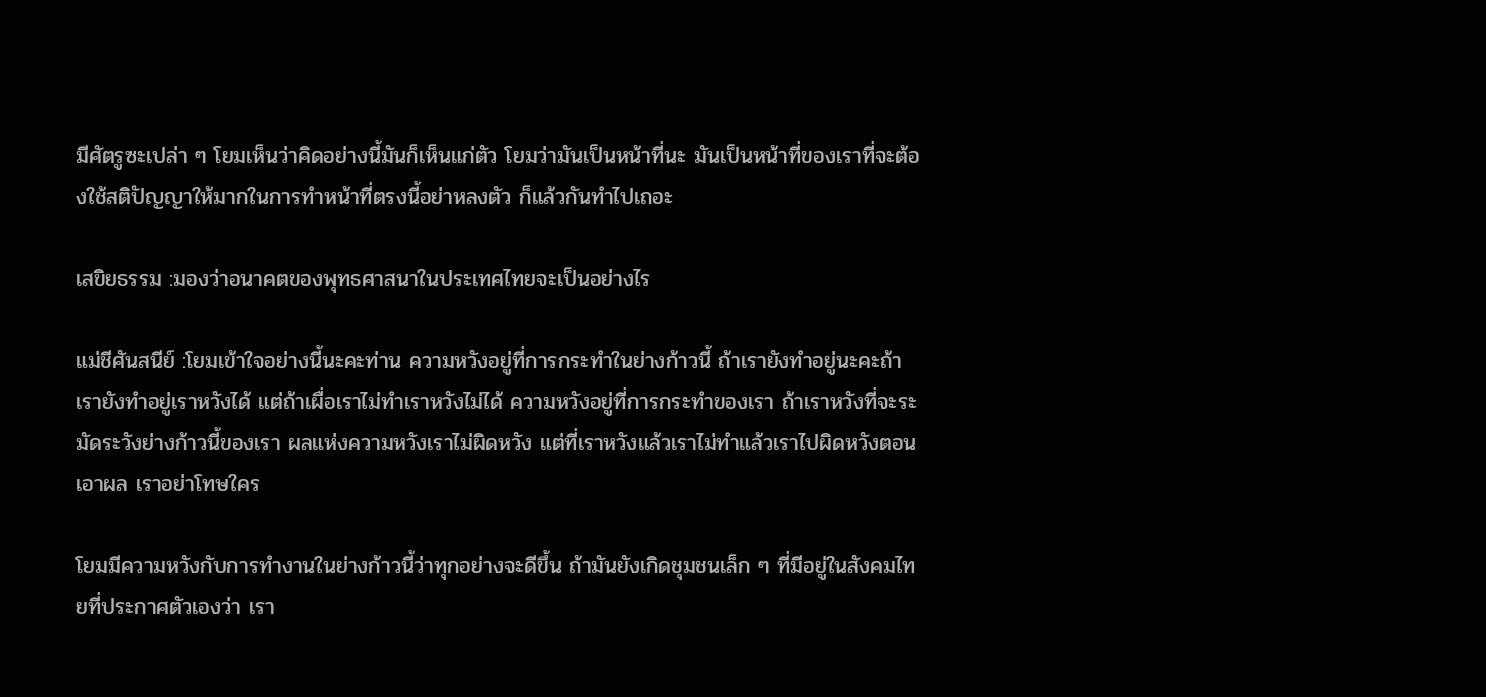มีศัตรูซะเปล่า ๆ โยมเห็นว่าคิดอย่างนี้มันก็เห็นแก่ตัว โยมว่ามันเป็นหน้าที่นะ มันเป็นหน้าที่ของเราที่จะต้องใช้สติปัญญาให้มากในการทำหน้าที่ตรงนี้อย่าหลงตัว ก็แล้วกันทำไปเถอะ

เสขิยธรรม :มองว่าอนาคตของพุทธศาสนาในประเทศไทยจะเป็นอย่างไร

แม่ชีศันสนีย์ :โยมเข้าใจอย่างนี้นะคะท่าน ความหวังอยู่ที่การกระทำในย่างก้าวนี้ ถ้าเรายังทำอยู่นะคะถ้าเรายังทำอยู่เราหวังได้ แต่ถ้าเผื่อเราไม่ทำเราหวังไม่ได้ ความหวังอยู่ที่การกระทำของเรา ถ้าเราหวังที่จะระมัดระวังย่างก้าวนี้ของเรา ผลแห่งความหวังเราไม่ผิดหวัง แต่ที่เราหวังแล้วเราไม่ทำแล้วเราไปผิดหวังตอนเอาผล เราอย่าโทษใคร

โยมมีความหวังกับการทำงานในย่างก้าวนี้ว่าทุกอย่างจะดีขึ้น ถ้ามันยังเกิดชุมชนเล็ก ๆ ที่มีอยู่ในสังคมไทยที่ประกาศตัวเองว่า เรา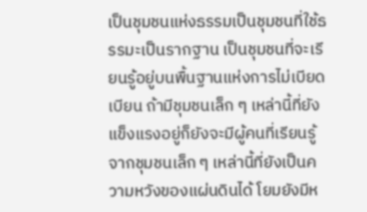เป็นชุมชนแห่งธรรมเป็นชุมชนที่ใช้ธรรมะเป็นรากฐาน เป็นชุมชนที่จะเรียนรู้อยู่บนพื้นฐานแห่งการไม่เบียดเบียน ถ้ามีชุมชนเล็ก ๆ เหล่านี้ที่ยังแข็งแรงอยู่ก็ยังจะมีผู้คนที่เรียนรู้จากชุมชนเล็ก ๆ เหล่านี้ที่ยังเป็นความหวังของแผ่นดินได้ โยมยังมีห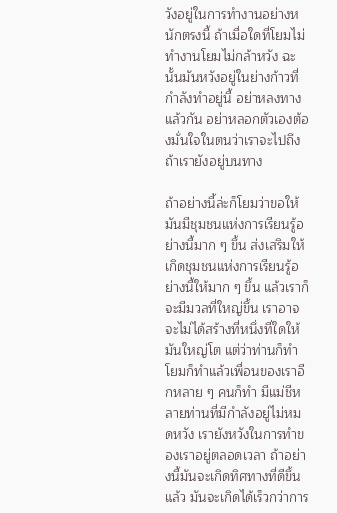วังอยู่ในการทำงานอย่างหนักตรงนี้ ถ้าเมื่อใดที่โยมไม่ทำงานโยมไม่กล้าหวัง ฉะนั้นมันหวังอยู่ในย่างก้าวที่กำลังทำอยู่นี้ อย่าหลงทางแล้วกัน อย่าหลอกตัวเองต้องมั่นใจในตนว่าเราจะไปถึงถ้าเรายังอยู่บนทาง

ถ้าอย่างนี้ล่ะก็โยมว่าขอให้มันมีชุมชนแห่งการเรียนรู้อย่างนี้มาก ๆ ขึ้น ส่งเสริมให้เกิดชุมชนแห่งการเรียนรู้อย่างนี้ให้มาก ๆ ขึ้น แล้วเราก็จะมีมวลที่ใหญ่ขึ้น เราอาจจะไม่ได้สร้างที่หนึ่งที่ใดให้มันใหญ่โต แต่ว่าท่านก็ทำโยมก็ทำแล้วเพื่อนของเราอีกหลาย ๆ คนก็ทำ มีแม่ชีหลายท่านที่มีกำลังอยู่ไม่หมดหวัง เรายังหวังในการทำของเราอยู่ตลอดเวลา ถ้าอย่างนี้มันจะเกิดทิศทางที่ดีขึ้นแล้ว มันจะเกิดได้เร็วกว่าการ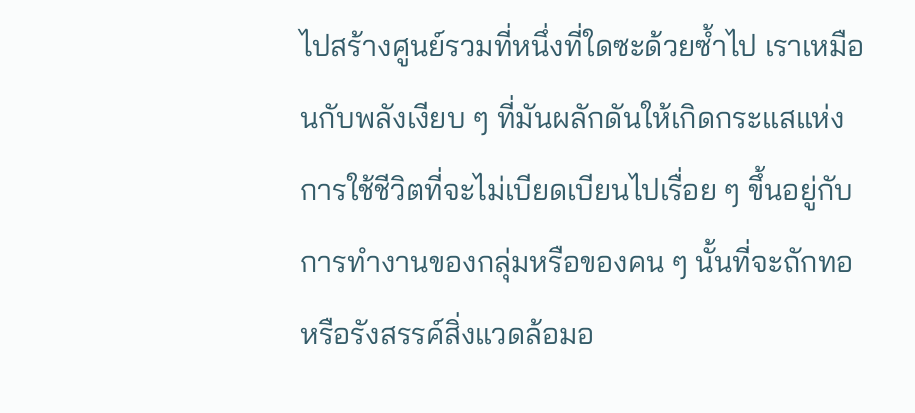ไปสร้างศูนย์รวมที่หนึ่งที่ใดซะด้วยซ้ำไป เราเหมือนกับพลังเงียบ ๆ ที่มันผลักดันให้เกิดกระแสแห่งการใช้ชีวิตที่จะไม่เบียดเบียนไปเรื่อย ๆ ขึ้นอยู่กับการทำงานของกลุ่มหรือของคน ๆ นั้นที่จะถักทอหรือรังสรรค์สิ่งแวดล้อมอ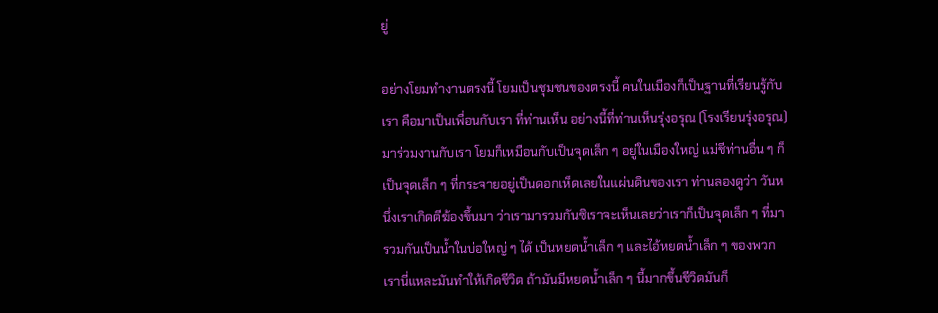ยู่

อย่างโยมทำงานตรงนี้ โยมเป็นชุมชนของตรงนี้ คนในเมืองก็เป็นฐานที่เรียนรู้กับเรา คือมาเป็นเพื่อนกับเรา ที่ท่านเห็น อย่างนี้ที่ท่านเห็นรุ่งอรุณ (โรงเรียนรุ่งอรุณ) มาร่วมงานกับเรา โยมก็เหมือนกับเป็นจุดเล็ก ๆ อยู่ในเมืองใหญ่ แม่ชีท่านอื่น ๆ ก็เป็นจุดเล็ก ๆ ที่กระจายอยู่เป็นดอกเห็ดเลยในแผ่นดินของเรา ท่านลองดูว่า วันหนึ่งเราเกิดตีฆ้องขึ้นมา ว่าเรามารวมกันซิเราจะเห็นเลยว่าเราก็เป็นจุดเล็ก ๆ ที่มารวมกันเป็นน้ำในบ่อใหญ่ ๆ ได้ เป็นหยดน้ำเล็ก ๆ และไอ้หยดน้ำเล็ก ๆ ของพวกเรานี่แหละมันทำให้เกิดชีวิต ถ้ามันมีหยดน้ำเล็ก ๆ นี้มากขึ้นชีวิตมันก็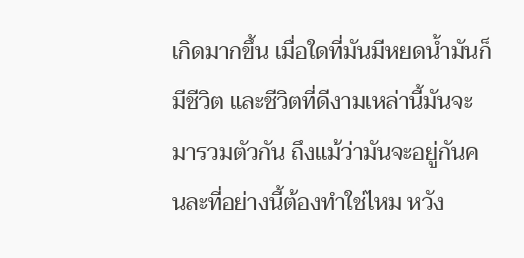เกิดมากขึ้น เมื่อใดที่มันมีหยดน้ำมันก็มีชีวิต และชีวิตที่ดีงามเหล่านี้มันจะมารวมตัวกัน ถึงแม้ว่ามันจะอยู่กันคนละที่อย่างนี้ต้องทำใช่ไหม หวัง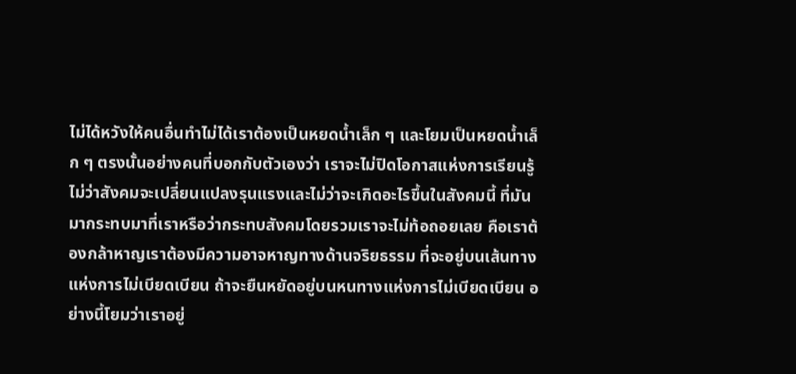ไม่ได้หวังให้คนอื่นทำไม่ได้เราต้องเป็นหยดน้ำเล็ก ๆ และโยมเป็นหยดน้ำเล็ก ๆ ตรงนั้นอย่างคนที่บอกกับตัวเองว่า เราจะไม่ปิดโอกาสแห่งการเรียนรู้ ไม่ว่าสังคมจะเปลี่ยนแปลงรุนแรงและไม่ว่าจะเกิดอะไรขึ้นในสังคมนี้ ที่มันมากระทบมาที่เราหรือว่ากระทบสังคมโดยรวมเราจะไม่ท้อถอยเลย คือเราต้องกล้าหาญเราต้องมีความอาจหาญทางด้านจริยธรรม ที่จะอยู่บนเส้นทางแห่งการไม่เบียดเบียน ถ้าจะยืนหยัดอยู่บนหนทางแห่งการไม่เบียดเบียน อย่างนี้โยมว่าเราอยู่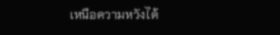เหนือความหวังได้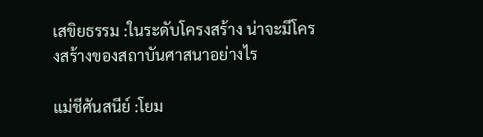เสขิยธรรม :ในระดับโครงสร้าง น่าจะมีโครงสร้างของสถาบันศาสนาอย่างไร

แม่ชีศันสนีย์ :โยม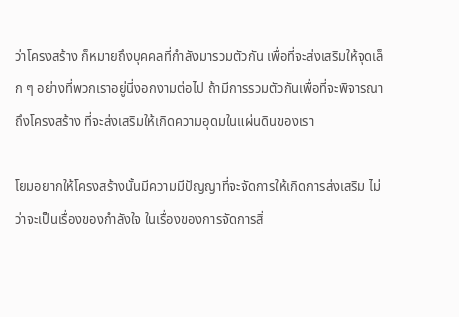ว่าโครงสร้าง ก็หมายถึงบุคคลที่กำลังมารวมตัวกัน เพื่อที่จะส่งเสริมให้จุดเล็ก ๆ อย่างที่พวกเราอยู่นี่งอกงามต่อไป ถ้ามีการรวมตัวกันเพื่อที่จะพิจารณาถึงโครงสร้าง ที่จะส่งเสริมให้เกิดความอุดมในแผ่นดินของเรา

โยมอยากให้โครงสร้างนั้นมีความมีปัญญาที่จะจัดการให้เกิดการส่งเสริม ไม่ว่าจะเป็นเรื่องของกำลังใจ ในเรื่องของการจัดการสิ่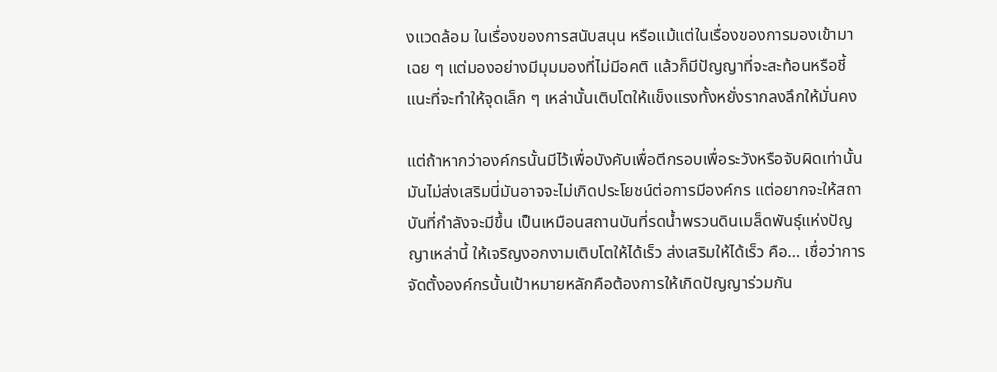งแวดล้อม ในเรื่องของการสนับสนุน หรือแม้แต่ในเรื่องของการมองเข้ามาเฉย ๆ แต่มองอย่างมีมุมมองที่ไม่มีอคติ แล้วก็มีปัญญาที่จะสะท้อนหรือชี้แนะที่จะทำให้จุดเล็ก ๆ เหล่านั้นเติบโตให้แข็งแรงทั้งหยั่งรากลงลึกให้มั่นคง

แต่ถ้าหากว่าองค์กรนั้นมีไว้เพื่อบังคับเพื่อตีกรอบเพื่อระวังหรือจับผิดเท่านั้น มันไม่ส่งเสริมนี่มันอาจจะไม่เกิดประโยชน์ต่อการมีองค์กร แต่อยากจะให้สถาบันที่กำลังจะมีขึ้น เป็นเหมือนสถานบันที่รดน้ำพรวนดินเมล็ดพันธุ์แห่งปัญญาเหล่านี้ ให้เจริญงอกงามเติบโตให้ได้เร็ว ส่งเสริมให้ได้เร็ว คือ… เชื่อว่าการจัดตั้งองค์กรนั้นเป้าหมายหลักคือต้องการให้เกิดปัญญาร่วมกัน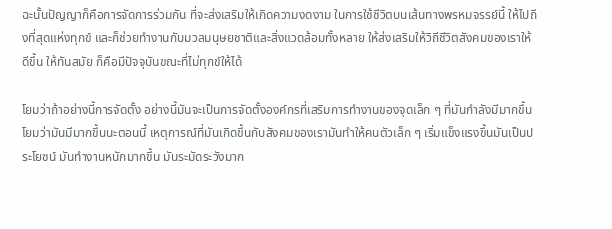ฉะนั้นปัญญาก็คือการจัดการร่วมกัน ที่จะส่งเสริมให้เกิดความงดงาม ในการใช้ชีวิตบนเส้นทางพรหมจรรย์นี้ ให้ไปถึงที่สุดแห่งทุกข์ และก็ช่วยทำงานกับมวลมนุษยชาติและสิ่งแวดล้อมทั้งหลาย ให้ส่งเสริมให้วิถีชีวิตสังคมของเราให้ดีขึ้น ให้ทันสมัย ก็คือมีปัจจุบันขณะที่ไม่ทุกข์ให้ได้

โยมว่าถ้าอย่างนี้การจัดตั้ง อย่างนี้มันจะเป็นการจัดตั้งองค์กรที่เสริมการทำงานของจุดเล็ก ๆ ที่มันกำลังมีมากขึ้นโยมว่ามันมีมากขึ้นนะตอนนี้ เหตุการณ์ที่มันเกิดขึ้นกับสังคมของเรามันทำให้คนตัวเล็ก ๆ เริ่มแข็งแรงขึ้นมันเป็นประโยชน์ มันทำงานหนักมากขึ้น มันระมัดระวังมาก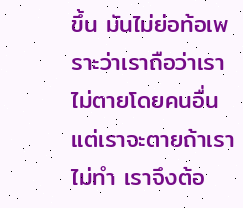ขึ้น มันไม่ย่อท้อเพราะว่าเราถือว่าเราไม่ตายโดยคนอื่น แต่เราจะตายถ้าเราไม่ทำ เราจึงต้อ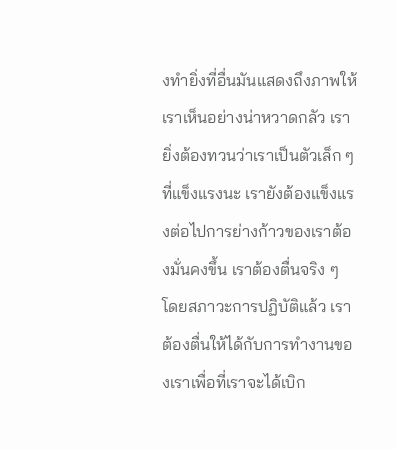งทำยิ่งที่อื่นมันแสดงถึงภาพให้เราเห็นอย่างน่าหวาดกลัว เรายิ่งต้องทวนว่าเราเป็นตัวเล็ก ๆ ที่แข็งแรงนะ เรายังต้องแข็งแรงต่อไปการย่างก้าวของเราต้องมั่นคงขึ้น เราต้องตื่นจริง ๆ โดยสภาวะการปฏิบัติแล้ว เราต้องตื่นให้ได้กับการทำงานของเราเพื่อที่เราจะได้เบิก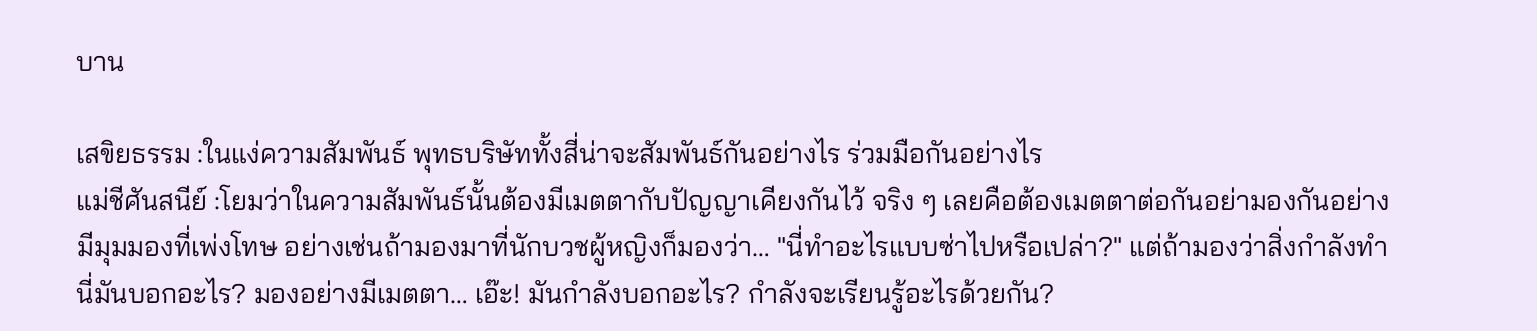บาน

เสขิยธรรม :ในแง่ความสัมพันธ์ พุทธบริษัททั้งสี่น่าจะสัมพันธ์กันอย่างไร ร่วมมือกันอย่างไร
แม่ชีศันสนีย์ :โยมว่าในความสัมพันธ์นั้นต้องมีเมตตากับปัญญาเคียงกันไว้ จริง ๆ เลยคือต้องเมตตาต่อกันอย่ามองกันอย่างมีมุมมองที่เพ่งโทษ อย่างเช่นถ้ามองมาที่นักบวชผู้หญิงก็มองว่า… "นี่ทำอะไรแบบซ่าไปหรือเปล่า?" แต่ถ้ามองว่าสิ่งกำลังทำนี่มันบอกอะไร? มองอย่างมีเมตตา… เอ๊ะ! มันกำลังบอกอะไร? กำลังจะเรียนรู้อะไรด้วยกัน?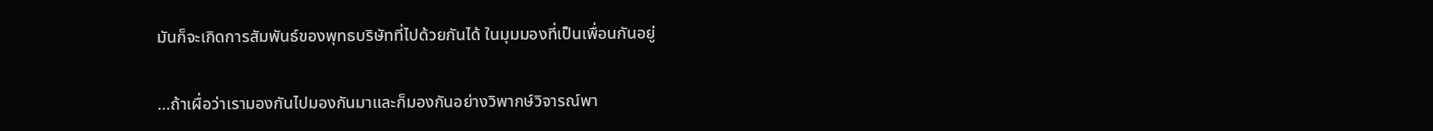มันก็จะเกิดการสัมพันธ์ของพุทธบริษัทที่ไปด้วยกันได้ ในมุมมองที่เป็นเพื่อนกันอยู่

…ถ้าเผื่อว่าเรามองกันไปมองกันมาและก็มองกันอย่างวิพากษ์วิจารณ์พา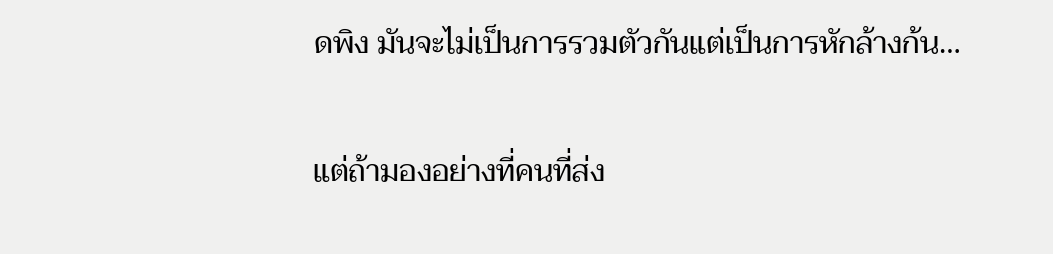ดพิง มันจะไม่เป็นการรวมตัวกันแต่เป็นการหักล้างก้น…

แต่ถ้ามองอย่างที่คนที่ส่ง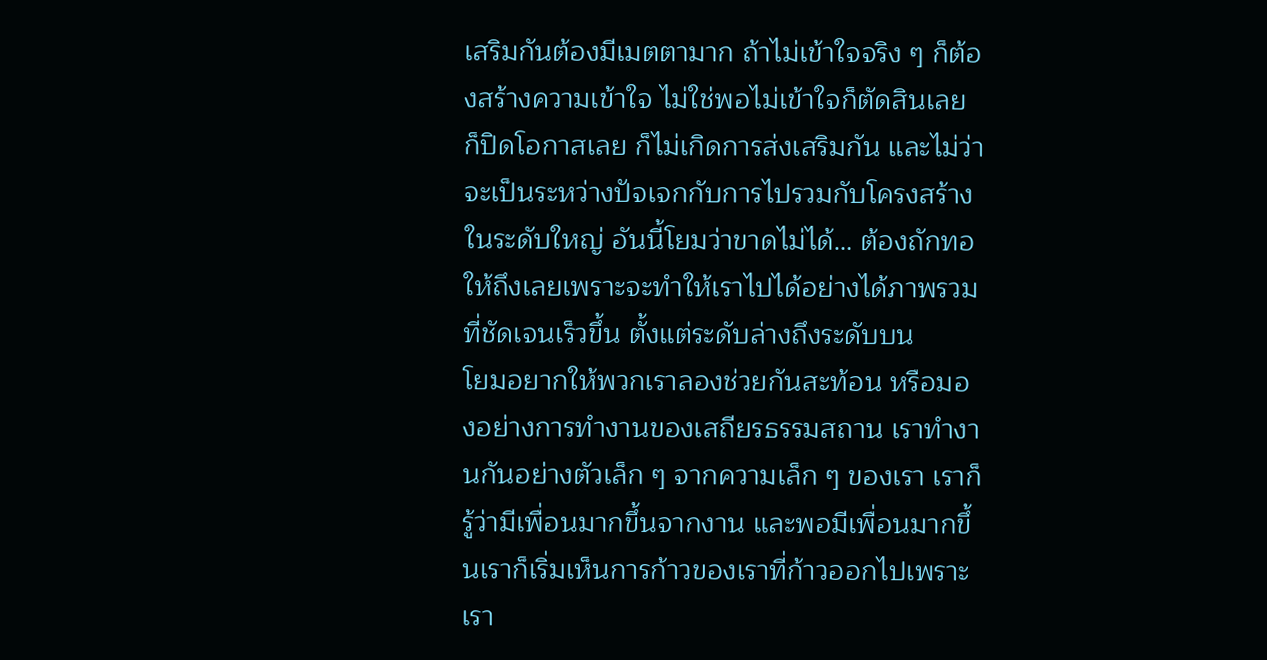เสริมกันต้องมีเมตตามาก ถ้าไม่เข้าใจจริง ๆ ก็ต้องสร้างความเข้าใจ ไม่ใช่พอไม่เข้าใจก็ตัดสินเลย ก็ปิดโอกาสเลย ก็ไม่เกิดการส่งเสริมกัน และไม่ว่าจะเป็นระหว่างปัจเจกกับการไปรวมกับโครงสร้างในระดับใหญ่ อันนี้โยมว่าขาดไม่ได้… ต้องถักทอให้ถึงเลยเพราะจะทำให้เราไปได้อย่างได้ภาพรวมที่ชัดเจนเร็วขึ้น ตั้งแต่ระดับล่างถึงระดับบน
โยมอยากให้พวกเราลองช่วยกันสะท้อน หรือมองอย่างการทำงานของเสถียรธรรมสถาน เราทำงานกันอย่างตัวเล็ก ๆ จากความเล็ก ๆ ของเรา เราก็รู้ว่ามีเพื่อนมากขึ้นจากงาน และพอมีเพื่อนมากขึ้นเราก็เริ่มเห็นการก้าวของเราที่ก้าวออกไปเพราะเรา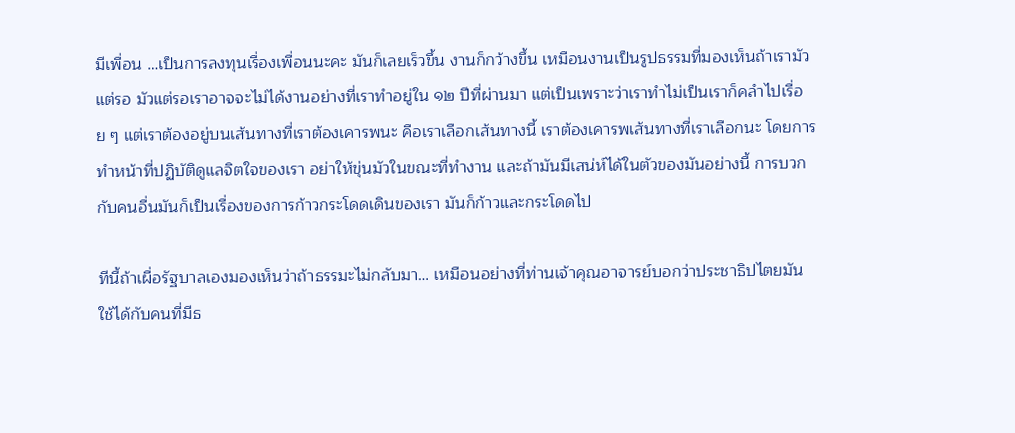มีเพื่อน …เป็นการลงทุนเรื่องเพื่อนนะคะ มันก็เลยเร็วขึ้น งานก็กว้างขึ้น เหมือนงานเป็นรูปธรรมที่มองเห็นถ้าเรามัวแต่รอ มัวแต่รอเราอาจจะไม่ได้งานอย่างที่เราทำอยู่ใน ๑๒ ปีที่ผ่านมา แต่เป็นเพราะว่าเราทำไม่เป็นเราก็คลำไปเรื่อย ๆ แต่เราต้องอยู่บนเส้นทางที่เราต้องเคารพนะ คือเราเลือกเส้นทางนี้ เราต้องเคารพเส้นทางที่เราเลือกนะ โดยการทำหน้าที่ปฏิบัติดูแลจิตใจของเรา อย่าให้ขุ่นมัวในขณะที่ทำงาน และถ้ามันมีเสน่ห์ได้ในตัวของมันอย่างนี้ การบวกกับคนอื่นมันก็เป็นเรื่องของการก้าวกระโดดเดินของเรา มันก็ก้าวและกระโดดไป

ทีนี้ถ้าเผื่อรัฐบาลเองมองเห็นว่าถ้าธรรมะไม่กลับมา… เหมือนอย่างที่ท่านเจ้าคุณอาจารย์บอกว่าประชาธิปไตยมันใช้ได้กับคนที่มีธ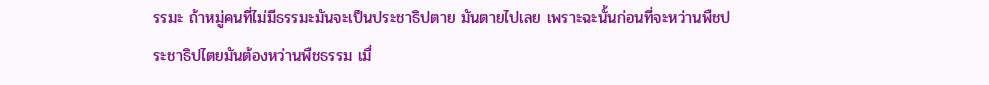รรมะ ถ้าหมู่คนที่ไม่มีธรรมะมันจะเป็นประชาธิปตาย มันตายไปเลย เพราะฉะนั้นก่อนที่จะหว่านพืชประชาธิปไตยมันต้องหว่านพืชธรรม เมื่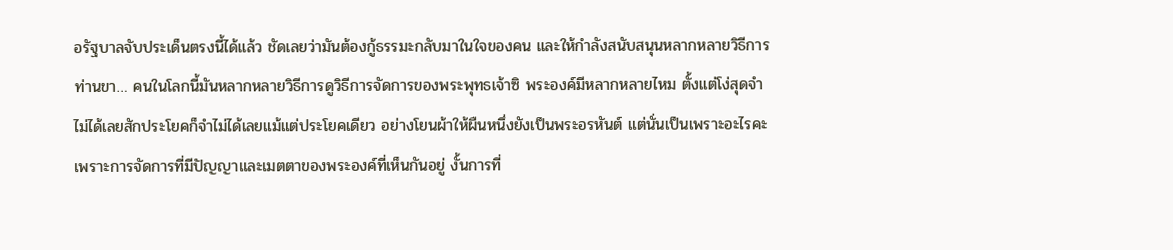อรัฐบาลจับประเด็นตรงนี้ได้แล้ว ชัดเลยว่ามันต้องกู้ธรรมะกลับมาในใจของคน และให้กำลังสนับสนุนหลากหลายวิธีการ ท่านขา… คนในโลกนี้มันหลากหลายวิธีการดูวิธีการจัดการของพระพุทธเจ้าซิ พระองค์มีหลากหลายไหม ตั้งแต่โง่สุดจำไม่ได้เลยสักประโยคก็จำไม่ได้เลยแม้แต่ประโยคเดียว อย่างโยนผ้าให้ผืนหนึ่งยังเป็นพระอรหันต์ แต่นั่นเป็นเพราะอะไรคะ เพราะการจัดการที่มีปัญญาและเมตตาของพระองค์ที่เห็นกันอยู่ งั้นการที่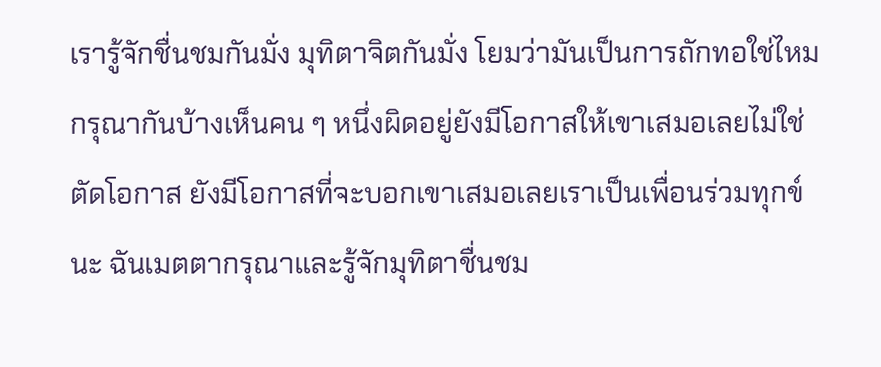เรารู้จักชื่นชมกันมั่ง มุทิตาจิตกันมั่ง โยมว่ามันเป็นการถักทอใช่ไหม กรุณากันบ้างเห็นคน ๆ หนึ่งผิดอยู่ยังมีโอกาสให้เขาเสมอเลยไม่ใช่ตัดโอกาส ยังมีโอกาสที่จะบอกเขาเสมอเลยเราเป็นเพื่อนร่วมทุกข์นะ ฉันเมตตากรุณาและรู้จักมุทิตาชื่นชม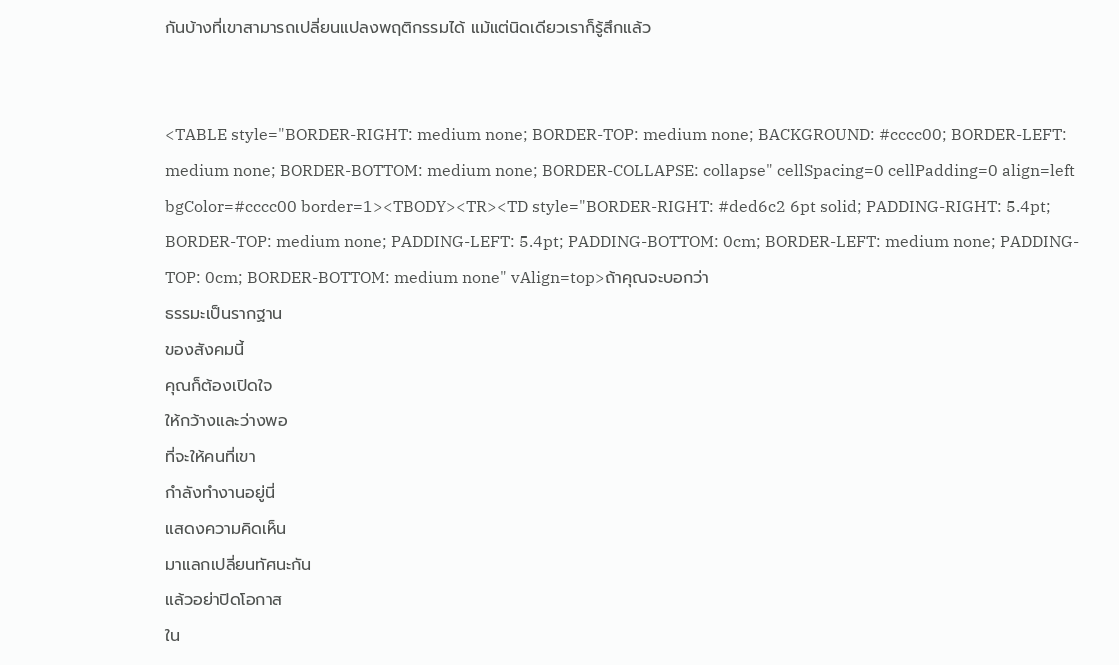กันบ้างที่เขาสามารถเปลี่ยนแปลงพฤติกรรมได้ แม้แต่นิดเดียวเราก็รู้สึกแล้ว


<TABLE style="BORDER-RIGHT: medium none; BORDER-TOP: medium none; BACKGROUND: #cccc00; BORDER-LEFT: medium none; BORDER-BOTTOM: medium none; BORDER-COLLAPSE: collapse" cellSpacing=0 cellPadding=0 align=left bgColor=#cccc00 border=1><TBODY><TR><TD style="BORDER-RIGHT: #ded6c2 6pt solid; PADDING-RIGHT: 5.4pt; BORDER-TOP: medium none; PADDING-LEFT: 5.4pt; PADDING-BOTTOM: 0cm; BORDER-LEFT: medium none; PADDING-TOP: 0cm; BORDER-BOTTOM: medium none" vAlign=top>ถ้าคุณจะบอกว่า
ธรรมะเป็นรากฐาน
ของสังคมนี้
คุณก็ต้องเปิดใจ
ให้กว้างและว่างพอ
ที่จะให้คนที่เขา
กำลังทำงานอยู่นี่
แสดงความคิดเห็น
มาแลกเปลี่ยนทัศนะกัน
แล้วอย่าปิดโอกาส
ใน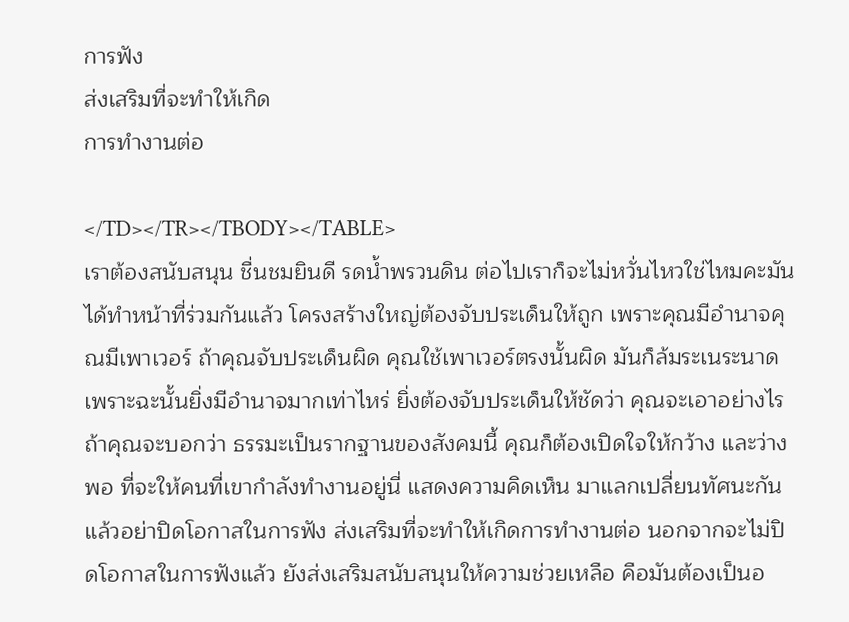การฟัง
ส่งเสริมที่จะทำให้เกิด
การทำงานต่อ

</TD></TR></TBODY></TABLE>
เราต้องสนับสนุน ชื่นชมยินดี รดน้ำพรวนดิน ต่อไปเราก็จะไม่หวั่นไหวใช่ไหมคะมันได้ทำหน้าที่ร่วมกันแล้ว โครงสร้างใหญ่ต้องจับประเด็นให้ถูก เพราะคุณมีอำนาจคุณมีเพาเวอร์ ถ้าคุณจับประเด็นผิด คุณใช้เพาเวอร์ตรงนั้นผิด มันก็ล้มระเนระนาด เพราะฉะนั้นยิ่งมีอำนาจมากเท่าไหร่ ยิ่งต้องจับประเด็นให้ชัดว่า คุณจะเอาอย่างไร ถ้าคุณจะบอกว่า ธรรมะเป็นรากฐานของสังคมนี้ คุณก็ต้องเปิดใจให้กว้าง และว่างพอ ที่จะให้คนที่เขากำลังทำงานอยู่นี่ แสดงความคิดเห็น มาแลกเปลี่ยนทัศนะกัน แล้วอย่าปิดโอกาสในการฟัง ส่งเสริมที่จะทำให้เกิดการทำงานต่อ นอกจากจะไม่ปิดโอกาสในการฟังแล้ว ยังส่งเสริมสนับสนุนให้ความช่วยเหลือ คือมันต้องเป็นอ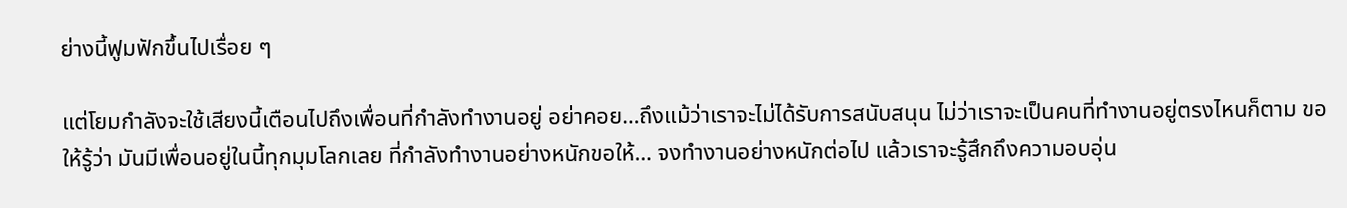ย่างนี้ฟูมฟักขึ้นไปเรื่อย ๆ

แต่โยมกำลังจะใช้เสียงนี้เตือนไปถึงเพื่อนที่กำลังทำงานอยู่ อย่าคอย…ถึงแม้ว่าเราจะไม่ได้รับการสนับสนุน ไม่ว่าเราจะเป็นคนที่ทำงานอยู่ตรงไหนก็ตาม ขอให้รู้ว่า มันมีเพื่อนอยู่ในนี้ทุกมุมโลกเลย ที่กำลังทำงานอย่างหนักขอให้… จงทำงานอย่างหนักต่อไป แล้วเราจะรู้สึกถึงความอบอุ่น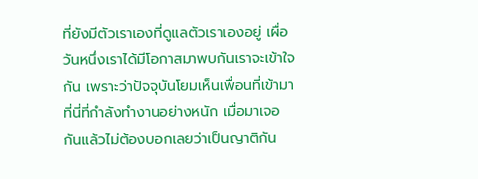ที่ยังมีตัวเราเองที่ดูแลตัวเราเองอยู่ เผื่อวันหนึ่งเราได้มีโอกาสมาพบกันเราจะเข้าใจกัน เพราะว่าปัจจุบันโยมเห็นเพื่อนที่เข้ามาที่นี่ที่กำลังทำงานอย่างหนัก เมื่อมาเจอกันแล้วไม่ต้องบอกเลยว่าเป็นญาติกัน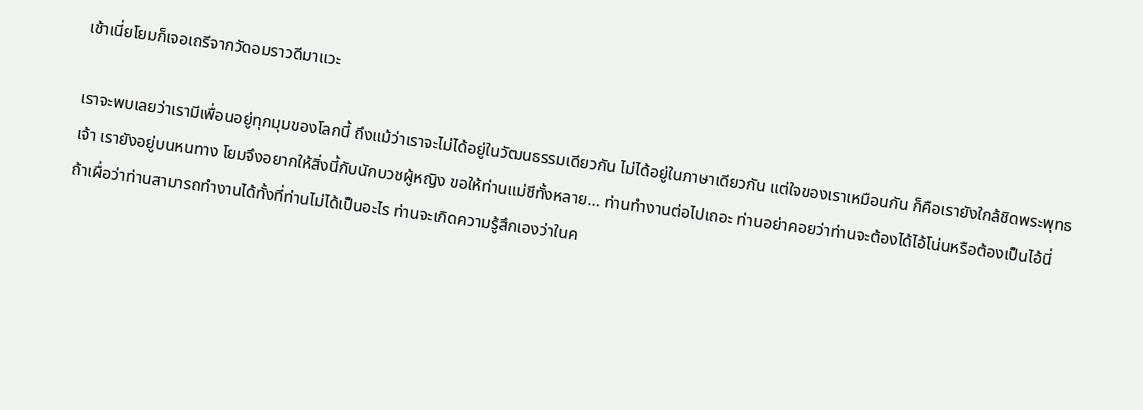เช้าเนี่ยโยมก็เจอเถรีจากวัดอมราวดีมาแวะ

เราจะพบเลยว่าเรามีเพื่อนอยู่ทุกมุมของโลกนี้ ถึงแม้ว่าเราจะไม่ได้อยู่ในวัฒนธรรมเดียวกัน ไม่ได้อยู่ในภาษาเดียวกัน แต่ใจของเราเหมือนกัน ก็คือเรายังใกล้ชิดพระพุทธเจ้า เรายังอยู่บนหนทาง โยมจึงอยากให้สิ่งนี้กับนักบวชผู้หญิง ขอให้ท่านแม่ชีทั้งหลาย… ท่านทำงานต่อไปเถอะ ท่านอย่าคอยว่าท่านจะต้องได้ไอ้โน่นหรือต้องเป็นไอ้นี่ ถ้าเผื่อว่าท่านสามารถทำงานได้ทั้งที่ท่านไม่ได้เป็นอะไร ท่านจะเกิดความรู้สึกเองว่าในค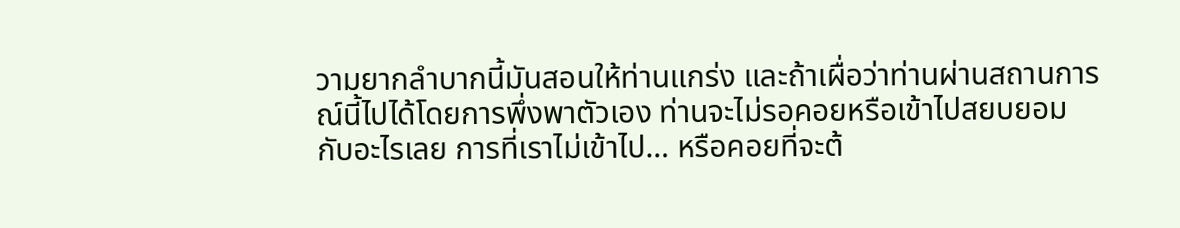วามยากลำบากนี้มันสอนให้ท่านแกร่ง และถ้าเผื่อว่าท่านผ่านสถานการณ์นี้ไปได้โดยการพึ่งพาตัวเอง ท่านจะไม่รอคอยหรือเข้าไปสยบยอมกับอะไรเลย การที่เราไม่เข้าไป… หรือคอยที่จะต้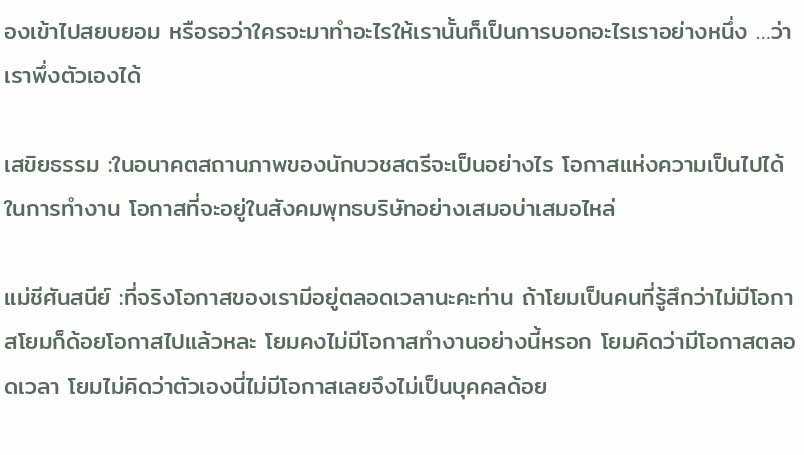องเข้าไปสยบยอม หรือรอว่าใครจะมาทำอะไรให้เรานั้นก็เป็นการบอกอะไรเราอย่างหนึ่ง …ว่าเราพึ่งตัวเองได้

เสขิยธรรม :ในอนาคตสถานภาพของนักบวชสตรีจะเป็นอย่างไร โอกาสแห่งความเป็นไปได้ในการทำงาน โอกาสที่จะอยู่ในสังคมพุทธบริษัทอย่างเสมอบ่าเสมอไหล่

แม่ชีศันสนีย์ :ที่จริงโอกาสของเรามีอยู่ตลอดเวลานะคะท่าน ถ้าโยมเป็นคนที่รู้สึกว่าไม่มีโอกาสโยมก็ด้อยโอกาสไปแล้วหละ โยมคงไม่มีโอกาสทำงานอย่างนี้หรอก โยมคิดว่ามีโอกาสตลอดเวลา โยมไม่คิดว่าตัวเองนี่ไม่มีโอกาสเลยจึงไม่เป็นบุคคลด้อย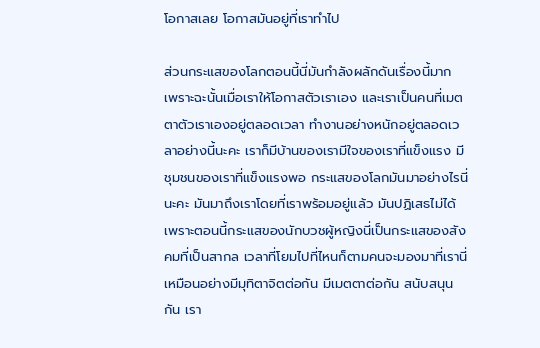โอกาสเลย โอกาสมันอยู่ที่เราทำไป

ส่วนกระแสของโลกตอนนี้นี่มันกำลังผลักดันเรื่องนี้มาก เพราะฉะนั้นเมื่อเราให้โอกาสตัวเราเอง และเราเป็นคนที่เมตตาตัวเราเองอยู่ตลอดเวลา ทำงานอย่างหนักอยู่ตลอดเวลาอย่างนี้นะคะ เราก็มีบ้านของเรามีใจของเราที่แข็งแรง มีชุมชนของเราที่แข็งแรงพอ กระแสของโลกมันมาอย่างไรนี่นะคะ มันมาถึงเราโดยที่เราพร้อมอยู่แล้ว มันปฏิเสธไม่ได้ เพราะตอนนี้กระแสของนักบวชผู้หญิงนี่เป็นกระแสของสังคมที่เป็นสากล เวลาที่โยมไปที่ไหนก็ตามคนจะมองมาที่เรานี่เหมือนอย่างมีมุทิตาจิตต่อกัน มีเมตตาต่อกัน สนับสนุนกัน เรา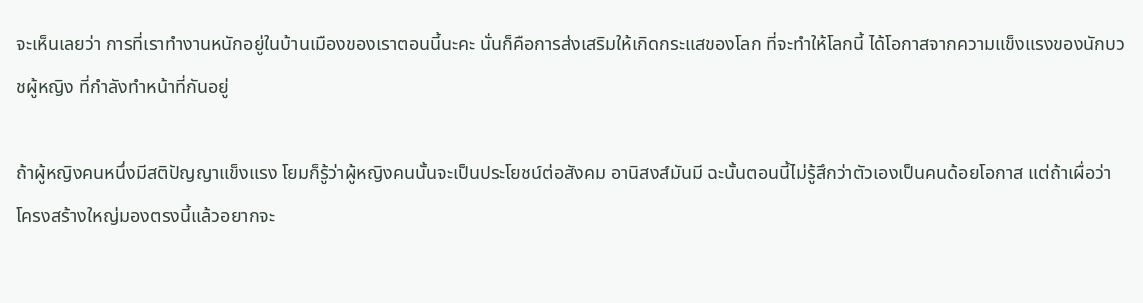จะเห็นเลยว่า การที่เราทำงานหนักอยู่ในบ้านเมืองของเราตอนนี้นะคะ นั่นก็คือการส่งเสริมให้เกิดกระแสของโลก ที่จะทำให้โลกนี้ ได้โอกาสจากความแข็งแรงของนักบวชผู้หญิง ที่กำลังทำหน้าที่กันอยู่

ถ้าผู้หญิงคนหนึ่งมีสติปัญญาแข็งแรง โยมก็รู้ว่าผู้หญิงคนนั้นจะเป็นประโยชน์ต่อสังคม อานิสงส์มันมี ฉะนั้นตอนนี้ไม่รู้สึกว่าตัวเองเป็นคนด้อยโอกาส แต่ถ้าเผื่อว่าโครงสร้างใหญ่มองตรงนี้แล้วอยากจะ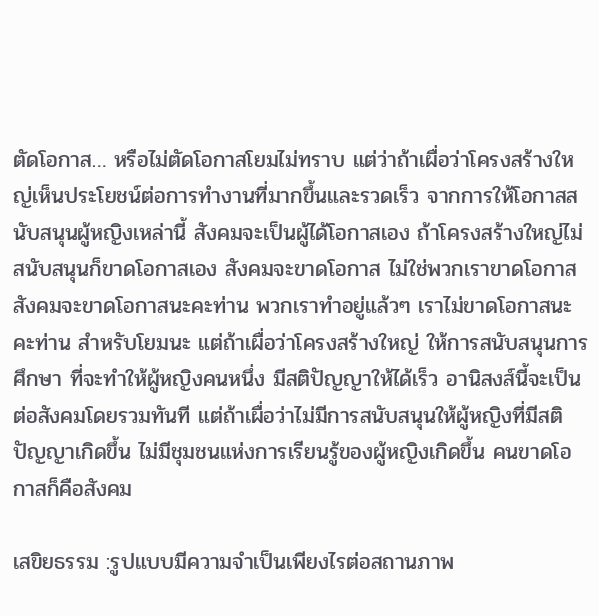ตัดโอกาส… หรือไม่ตัดโอกาสโยมไม่ทราบ แต่ว่าถ้าเผื่อว่าโครงสร้างใหญ่เห็นประโยชน์ต่อการทำงานที่มากขึ้นและรวดเร็ว จากการให้โอกาสสนับสนุนผู้หญิงเหล่านี้ สังคมจะเป็นผู้ได้โอกาสเอง ถ้าโครงสร้างใหญ่ไม่สนับสนุนก็ขาดโอกาสเอง สังคมจะขาดโอกาส ไม่ใช่พวกเราขาดโอกาส สังคมจะขาดโอกาสนะคะท่าน พวกเราทำอยู่แล้วๆ เราไม่ขาดโอกาสนะคะท่าน สำหรับโยมนะ แต่ถ้าเผื่อว่าโครงสร้างใหญ่ ให้การสนับสนุนการศึกษา ที่จะทำให้ผู้หญิงคนหนึ่ง มีสติปัญญาให้ได้เร็ว อานิสงส์นี้จะเป็นต่อสังคมโดยรวมทันที แต่ถ้าเผื่อว่าไม่มีการสนับสนุนให้ผู้หญิงที่มีสติปัญญาเกิดขึ้น ไม่มีชุมชนแห่งการเรียนรู้ของผู้หญิงเกิดขึ้น คนขาดโอกาสก็คือสังคม

เสขิยธรรม :รูปแบบมีความจำเป็นเพียงไรต่อสถานภาพ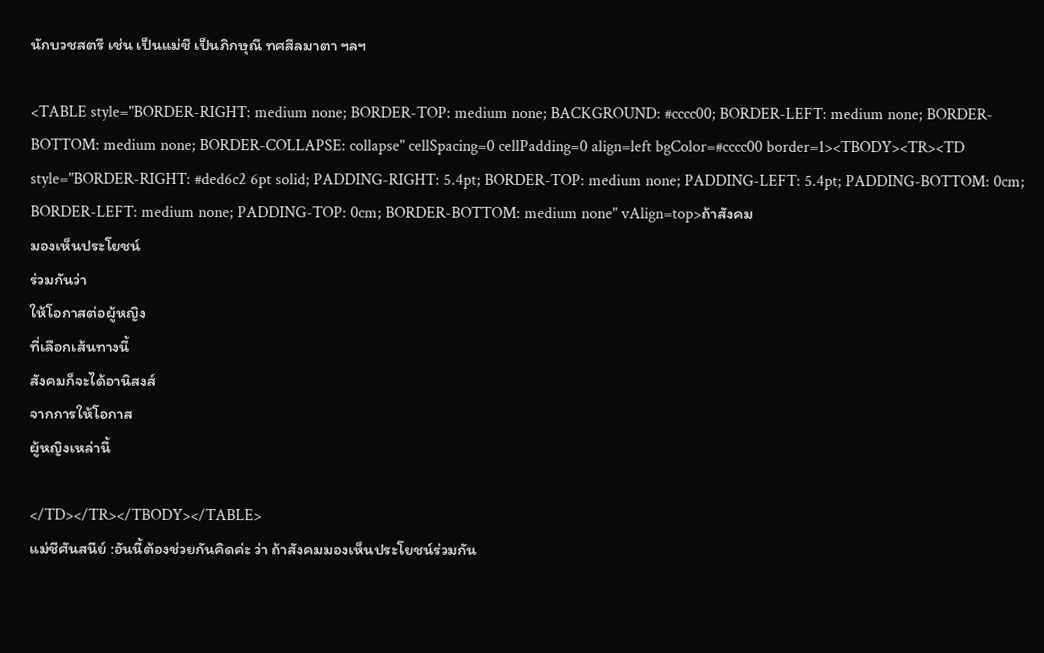นักบวชสตรี เช่น เป็นแม่ชี เป็นภิกษุณี ทศสีลมาตา ฯลฯ

<TABLE style="BORDER-RIGHT: medium none; BORDER-TOP: medium none; BACKGROUND: #cccc00; BORDER-LEFT: medium none; BORDER-BOTTOM: medium none; BORDER-COLLAPSE: collapse" cellSpacing=0 cellPadding=0 align=left bgColor=#cccc00 border=1><TBODY><TR><TD style="BORDER-RIGHT: #ded6c2 6pt solid; PADDING-RIGHT: 5.4pt; BORDER-TOP: medium none; PADDING-LEFT: 5.4pt; PADDING-BOTTOM: 0cm; BORDER-LEFT: medium none; PADDING-TOP: 0cm; BORDER-BOTTOM: medium none" vAlign=top>ถ้าสังคม
มองเห็นประโยชน์
ร่วมกันว่า
ให้โอกาสต่อผู้หญิง
ที่เลือกเส้นทางนี้
สังคมก็จะได้อานิสงส์
จากการให้โอกาส
ผู้หญิงเหล่านี้

</TD></TR></TBODY></TABLE>
แม่ชีศันสนีย์ :อันนี้ต้องช่วยกันคิดค่ะ ว่า ถ้าสังคมมองเห็นประโยชน์ร่วมกัน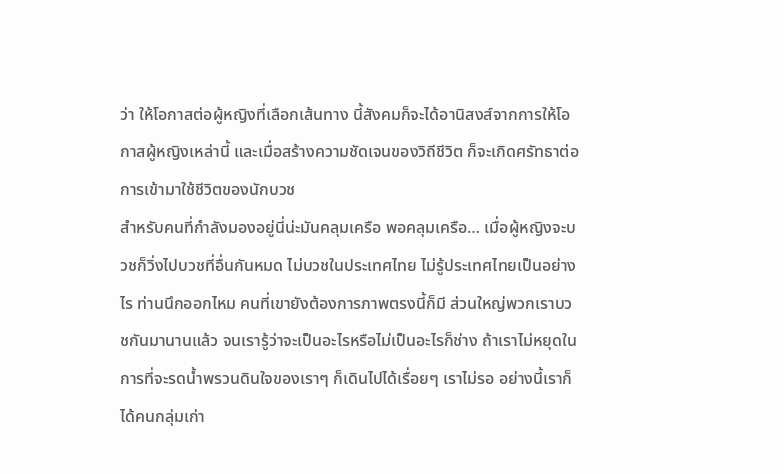ว่า ให้โอกาสต่อผู้หญิงที่เลือกเส้นทาง นี้สังคมก็จะได้อานิสงส์จากการให้โอกาสผู้หญิงเหล่านี้ และเมื่อสร้างความชัดเจนของวิถีชีวิต ก็จะเกิดศรัทธาต่อการเข้ามาใช้ชีวิตของนักบวช
สำหรับคนที่กำลังมองอยู่นี่น่ะมันคลุมเครือ พอคลุมเครือ… เมื่อผู้หญิงจะบวชก็วิ่งไปบวชที่อื่นกันหมด ไม่บวชในประเทศไทย ไม่รู้ประเทศไทยเป็นอย่างไร ท่านนึกออกไหม คนที่เขายังต้องการภาพตรงนี้ก็มี ส่วนใหญ่พวกเราบวชกันมานานแล้ว จนเรารู้ว่าจะเป็นอะไรหรือไม่เป็นอะไรก็ช่าง ถ้าเราไม่หยุดในการที่จะรดน้ำพรวนดินใจของเราๆ ก็เดินไปได้เรื่อยๆ เราไม่รอ อย่างนี้เราก็ได้คนกลุ่มเก่า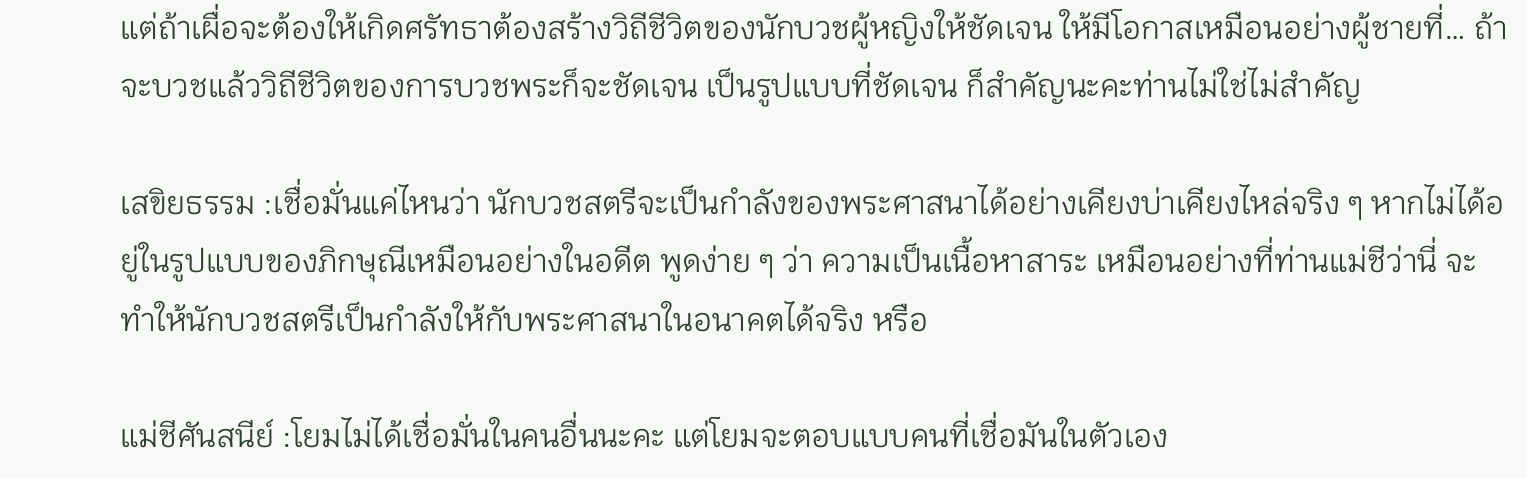แต่ถ้าเผื่อจะต้องให้เกิดศรัทธาต้องสร้างวิถีชีวิตของนักบวชผู้หญิงให้ชัดเจน ให้มีโอกาสเหมือนอย่างผู้ชายที่… ถ้าจะบวชแล้ววิถีชีวิตของการบวชพระก็จะชัดเจน เป็นรูปแบบที่ชัดเจน ก็สำคัญนะคะท่านไม่ใช่ไม่สำคัญ

เสขิยธรรม :เชื่อมั่นแค่ไหนว่า นักบวชสตรีจะเป็นกำลังของพระศาสนาได้อย่างเคียงบ่าเคียงไหล่จริง ๆ หากไม่ได้อยู่ในรูปแบบของภิกษุณีเหมือนอย่างในอดีต พูดง่าย ๆ ว่า ความเป็นเนื้อหาสาระ เหมือนอย่างที่ท่านแม่ชีว่านี่ จะทำให้นักบวชสตรีเป็นกำลังให้กับพระศาสนาในอนาคตได้จริง หรือ

แม่ชีศันสนีย์ :โยมไม่ได้เชื่อมั่นในคนอื่นนะคะ แต่โยมจะตอบแบบคนที่เชื่อมันในตัวเอง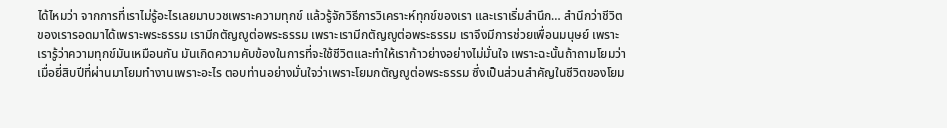ได้ไหมว่า จากการที่เราไม่รู้อะไรเลยมาบวชเพราะความทุกข์ แล้วรู้จักวิธีการวิเคราะห์ทุกข์ของเรา และเราเริ่มสำนึก… สำนึกว่าชีวิตของเรารอดมาได้เพราะพระธรรม เรามีกตัญญูต่อพระธรรม เพราะเรามีกตัญญูต่อพระธรรม เราจึงมีการช่วยเพื่อนมนุษย์ เพราะเรารู้ว่าความทุกข์มันเหมือนกัน มันเกิดความคับข้องในการที่จะใช้ชีวิตและทำให้เราก้าวย่างอย่างไม่มั่นใจ เพราะฉะนั้นถ้าถามโยมว่าเมื่อยี่สิบปีที่ผ่านมาโยมทำงานเพราะอะไร ตอบท่านอย่างมั่นใจว่าเพราะโยมกตัญญูต่อพระธรรม ซึ่งเป็นส่วนสำคัญในชีวิตของโยม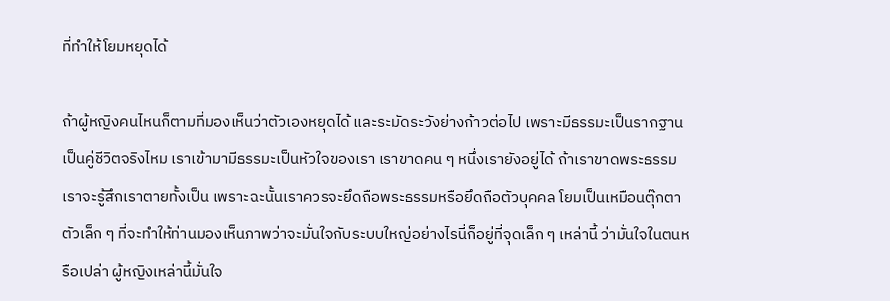ที่ทำให้โยมหยุดได้

ถ้าผู้หญิงคนไหนก็ตามที่มองเห็นว่าตัวเองหยุดได้ และระมัดระวังย่างก้าวต่อไป เพราะมีธรรมะเป็นรากฐานเป็นคู่ชีวิตจริงไหม เราเข้ามามีธรรมะเป็นหัวใจของเรา เราขาดคน ๆ หนึ่งเรายังอยู่ได้ ถ้าเราขาดพระธรรมเราจะรู้สึกเราตายทั้งเป็น เพราะฉะนั้นเราควรจะยึดถือพระธรรมหรือยึดถือตัวบุคคล โยมเป็นเหมือนตุ๊กตาตัวเล็ก ๆ ที่จะทำให้ท่านมองเห็นภาพว่าจะมั่นใจกับระบบใหญ่อย่างไรนี่ก็อยู่ที่จุดเล็ก ๆ เหล่านี้ ว่ามั่นใจในตนหรือเปล่า ผู้หญิงเหล่านี้มั่นใจ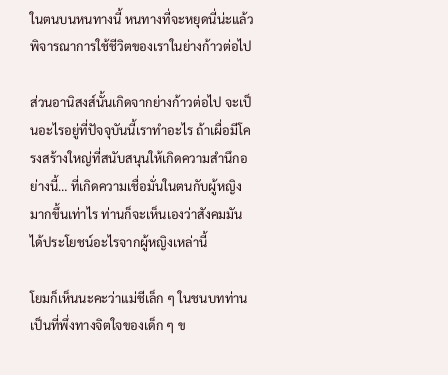ในตนบนหนทางนี้ หนทางที่จะหยุดนี่น่ะแล้วพิจารณาการใช้ชีวิตของเราในย่างก้าวต่อไป

ส่วนอานิสงส์นั้นเกิดจากย่างก้าวต่อไป จะเป็นอะไรอยู่ที่ปัจจุบันนี้เราทำอะไร ถ้าเผื่อมีโครงสร้างใหญ่ที่สนับสนุนให้เกิดความสำนึกอย่างนี้… ที่เกิดความเชื่อมั่นในตนกับผู้หญิงมากขึ้นเท่าไร ท่านก็จะเห็นเองว่าสังคมมันได้ประโยชน์อะไรจากผู้หญิงเหล่านี้

โยมก็เห็นนะคะว่าแม่ชีเล็ก ๆ ในชนบทท่านเป็นที่พึ่งทางจิตใจของเด็ก ๆ ข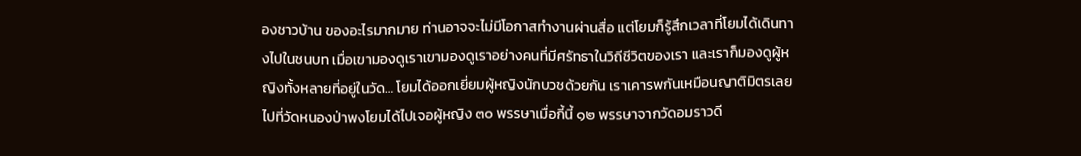องชาวบ้าน ของอะไรมากมาย ท่านอาจจะไม่มีโอกาสทำงานผ่านสื่อ แต่โยมก็รู้สึกเวลาที่โยมได้เดินทางไปในชนบท เมื่อเขามองดูเราเขามองดูเราอย่างคนที่มีศรัทธาในวิถีชีวิตของเรา และเราก็มองดูผู้หญิงทั้งหลายที่อยู่ในวัด… โยมได้ออกเยี่ยมผู้หญิงนักบวชด้วยกัน เราเคารพกันเหมือนญาติมิตรเลย ไปที่วัดหนองป่าพงโยมได้ไปเจอผู้หญิง ๓๐ พรรษาเมื่อกี้นี้ ๑๒ พรรษาจากวัดอมราวดี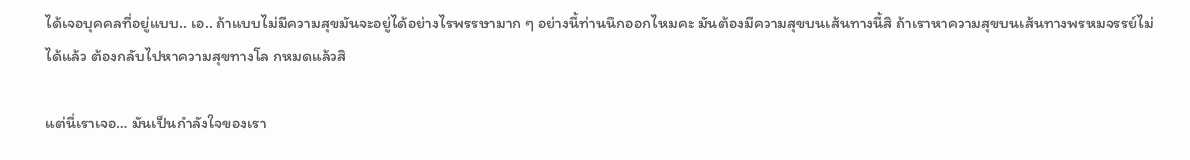ได้เจอบุคคลที่อยู่แบบ.. เอ.. ถ้าแบบไม่มีความสุขมันจะอยู่ได้อย่างไรพรรษามาก ๆ อย่างนี้ท่านนึกออกไหมคะ มันต้องมีความสุขบนเส้นทางนี้สิ ถ้าเราหาความสุขบนเส้นทางพรหมจรรย์ไม่ได้แล้ว ต้องกลับไปหาความสุขทางโล กหมดแล้วสิ

แต่นี่เราเจอ… มันเป็นกำลังใจของเรา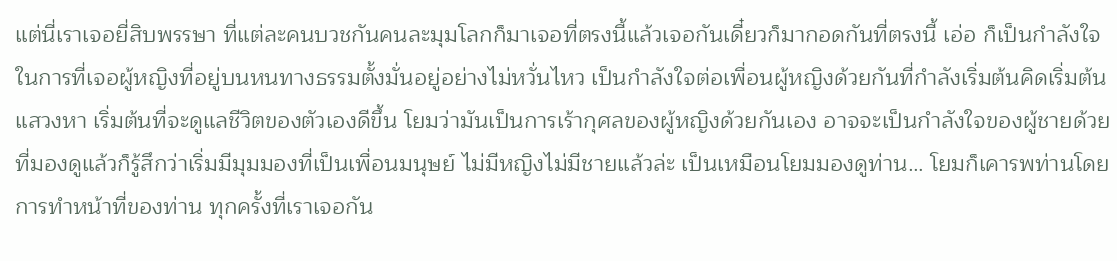แต่นี่เราเจอยี่สิบพรรษา ที่แต่ละคนบวชกันคนละมุมโลกก็มาเจอที่ตรงนี้แล้วเจอกันเดี๋ยวก็มากอดกันที่ตรงนี้ เอ่อ ก็เป็นกำลังใจในการที่เจอผู้หญิงที่อยู่บนหนทางธรรมตั้งมั่นอยู่อย่างไม่หวั่นไหว เป็นกำลังใจต่อเพื่อนผู้หญิงด้วยกันที่กำลังเริ่มต้นคิดเริ่มต้นแสวงหา เริ่มต้นที่จะดูแลชีวิตของตัวเองดีขึ้น โยมว่ามันเป็นการเร้ากุศลของผู้หญิงด้วยกันเอง อาจจะเป็นกำลังใจของผู้ชายด้วย ที่มองดูแล้วก็รู้สึกว่าเริ่มมีมุมมองที่เป็นเพื่อนมนุษย์ ไม่มีหญิงไม่มีชายแล้วล่ะ เป็นเหมือนโยมมองดูท่าน… โยมก็เคารพท่านโดยการทำหน้าที่ของท่าน ทุกครั้งที่เราเจอกัน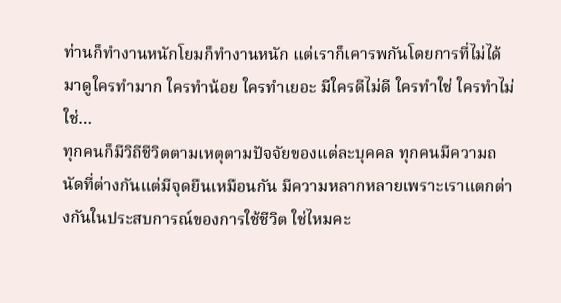ท่านก็ทำงานหนักโยมก็ทำงานหนัก แต่เราก็เคารพกันโดยการที่ไม่ได้มาดูใครทำมาก ใครทำน้อย ใครทำเยอะ มีใครดีไม่ดี ใครทำใช่ ใครทำไม่ใช่…
ทุกคนก็มีวิถีชีวิตตามเหตุตามปัจจัยของแต่ละบุคคล ทุกคนมีความถนัดที่ต่างกันแต่มีจุดยืนเหมือนกัน มีความหลากหลายเพราะเราแตกต่างกันในประสบการณ์ของการใช้ชีวิต ใช่ไหมคะ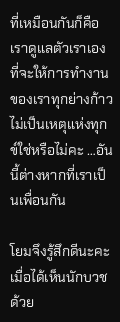ที่เหมือนกันก็คือ เราดูแลตัวเราเอง ที่จะให้การทำงานของเราทุกย่างก้าว ไม่เป็นเหตุแห่งทุกข์ใช่หรือไม่คะ …อันนี้ต่างหากที่เราเป็นเพื่อนกัน

โยมจึงรู้สึกดีนะคะเมื่อได้เห็นนักบวชด้วย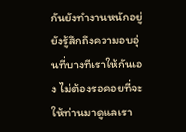กันยังทำงานหนักอยู่ ยังรู้สึกถึงความอบอุ่นที่บางทีเราให้กันเอง ไม่ต้องรอคอยที่จะให้ท่านมาดูแลเรา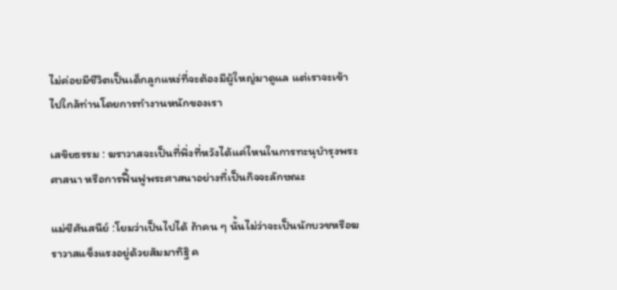ไม่ค่อยมีชีวิตเป็นเด็กลูกแหง่ที่จะต้องมีผู้ใหญ่มาดูแล แต่เราจะเข้าไปใกล้ท่านโดยการทำงานหนักของเรา

เสขิยธรรม : ฆราวาสจะเป็นที่พึ่งที่หวังได้แค่ไหนในการทะนุบำรุงพระศาสนา หรือการฟื้นฟูพระศาสนาอย่างที่เป็นกิจจะลักษณะ

แม่ชีศันสนีย์ :โยมว่าเป็นไปได้ ถ้าคน ๆ นั้นไม่ว่าจะเป็นนักบวชหรือฆราวาสแข็งแรงอยู่ด้วยสัมมาทิฐิ ค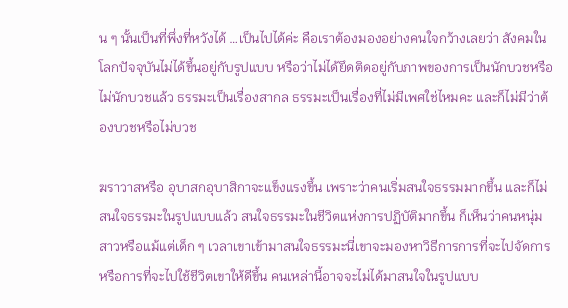น ๆ นั้นเป็นที่พึ่งที่หวังได้ …เป็นไปได้ค่ะ คือเราต้องมองอย่างคนใจกว้างเลยว่า สังคมในโลกปัจจุบันไม่ได้ขึ้นอยู่กับรูปแบบ หรือว่าไม่ได้ยึดติดอยู่กับภาพของการเป็นนักบวชหรือไม่นักบวชแล้ว ธรรมะเป็นเรื่องสากล ธรรมะเป็นเรื่องที่ไม่มีเพศใช่ไหมคะ และก็ไม่มีว่าต้องบวชหรือไม่บวช

ฆราวาสหรือ อุบาสกอุบาสิกาจะแข็งแรงขึ้น เพราะว่าคนเริ่มสนใจธรรมมากขึ้น และก็ไม่สนใจธรรมะในรูปแบบแล้ว สนใจธรรมะในชีวิตแห่งการปฏิบัติมากขึ้น ก็เห็นว่าคนหนุ่มสาวหรือแม้แต่เด็ก ๆ เวลาเขาเข้ามาสนใจธรรมะนี่เขาจะมองหาวิธีการการที่จะไปจัดการ หรือการที่จะไปใช้ชีวิตเขาให้ดีขึ้น คนเหล่านี้อาจจะไม่ได้มาสนใจในรูปแบบ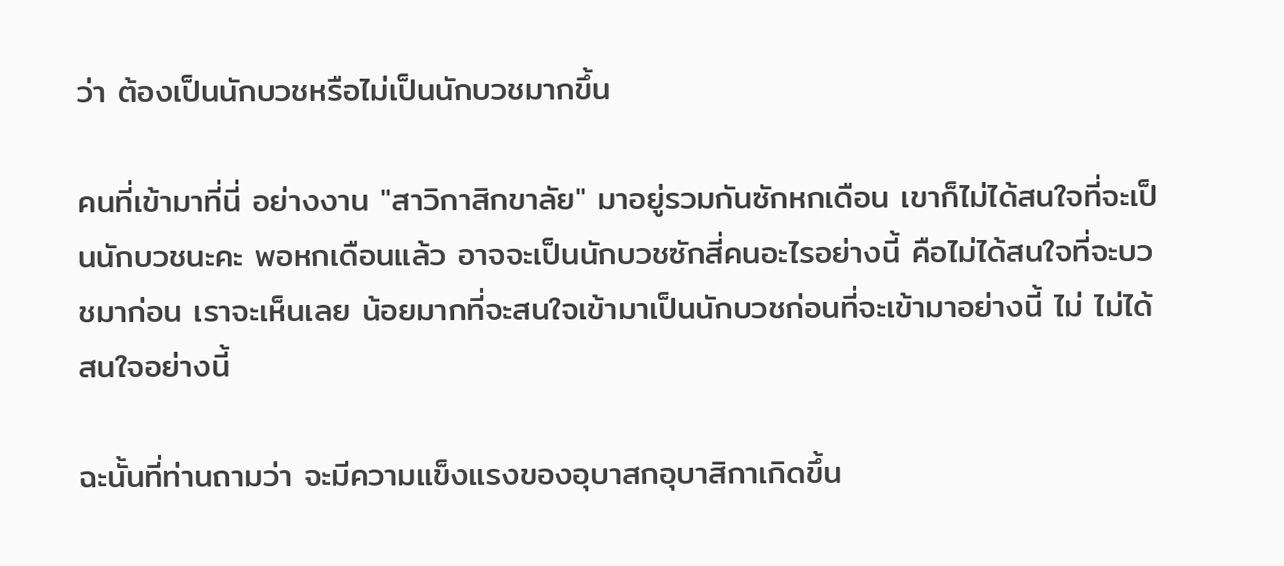ว่า ต้องเป็นนักบวชหรือไม่เป็นนักบวชมากขึ้น

คนที่เข้ามาที่นี่ อย่างงาน "สาวิกาสิกขาลัย" มาอยู่รวมกันซักหกเดือน เขาก็ไม่ได้สนใจที่จะเป็นนักบวชนะคะ พอหกเดือนแล้ว อาจจะเป็นนักบวชซักสี่คนอะไรอย่างนี้ คือไม่ได้สนใจที่จะบวชมาก่อน เราจะเห็นเลย น้อยมากที่จะสนใจเข้ามาเป็นนักบวชก่อนที่จะเข้ามาอย่างนี้ ไม่ ไม่ได้สนใจอย่างนี้

ฉะนั้นที่ท่านถามว่า จะมีความแข็งแรงของอุบาสกอุบาสิกาเกิดขึ้น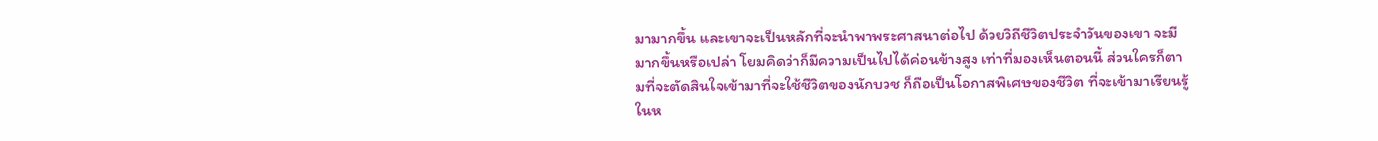มามากขึ้น และเขาจะเป็นหลักที่จะนำพาพระศาสนาต่อไป ด้วยวิถีชีวิตประจำวันของเขา จะมีมากขึ้นหรือเปล่า โยมคิดว่าก็มีความเป็นไปได้ค่อนข้างสูง เท่าที่มองเห็นตอนนี้ ส่วนใครก็ตามที่จะตัดสินใจเข้ามาที่จะใช้ชีวิตของนักบวช ก็ถือเป็นโอกาสพิเศษของชีวิต ที่จะเข้ามาเรียนรู้ในห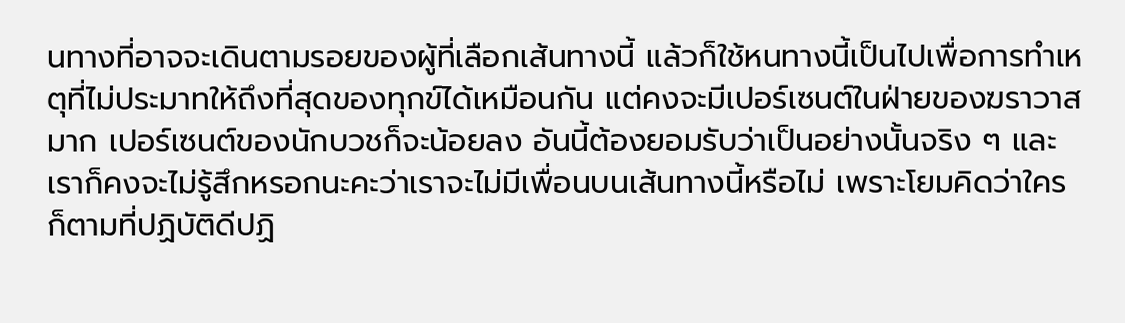นทางที่อาจจะเดินตามรอยของผู้ที่เลือกเส้นทางนี้ แล้วก็ใช้หนทางนี้เป็นไปเพื่อการทำเหตุที่ไม่ประมาทให้ถึงที่สุดของทุกข์ได้เหมือนกัน แต่คงจะมีเปอร์เซนต์ในฝ่ายของฆราวาสมาก เปอร์เซนต์ของนักบวชก็จะน้อยลง อันนี้ต้องยอมรับว่าเป็นอย่างนั้นจริง ๆ และเราก็คงจะไม่รู้สึกหรอกนะคะว่าเราจะไม่มีเพื่อนบนเส้นทางนี้หรือไม่ เพราะโยมคิดว่าใครก็ตามที่ปฏิบัติดีปฏิ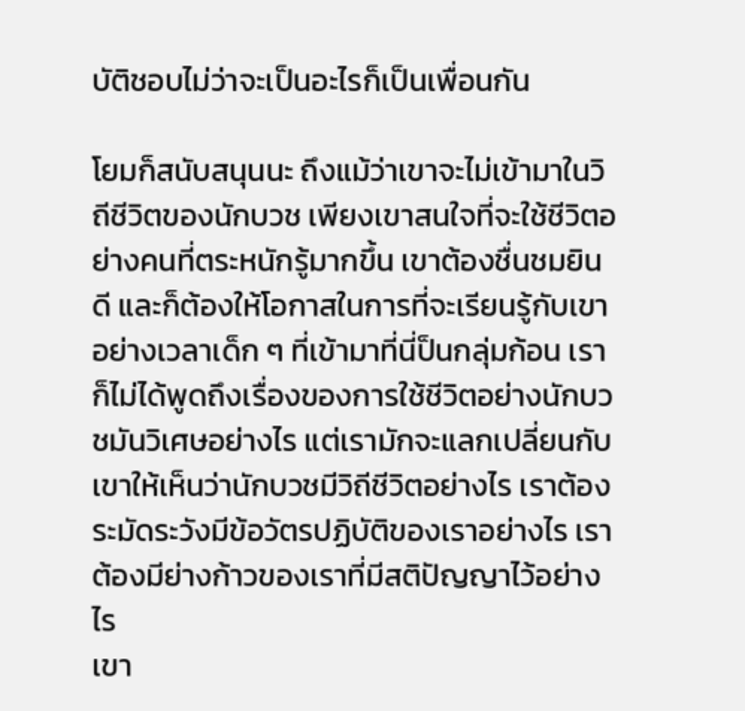บัติชอบไม่ว่าจะเป็นอะไรก็เป็นเพื่อนกัน

โยมก็สนับสนุนนะ ถึงแม้ว่าเขาจะไม่เข้ามาในวิถีชีวิตของนักบวช เพียงเขาสนใจที่จะใช้ชีวิตอย่างคนที่ตระหนักรู้มากขึ้น เขาต้องชื่นชมยินดี และก็ต้องให้โอกาสในการที่จะเรียนรู้กับเขา อย่างเวลาเด็ก ๆ ที่เข้ามาที่นี่ป็นกลุ่มก้อน เราก็ไม่ได้พูดถึงเรื่องของการใช้ชีวิตอย่างนักบวชมันวิเศษอย่างไร แต่เรามักจะแลกเปลี่ยนกับเขาให้เห็นว่านักบวชมีวิถีชีวิตอย่างไร เราต้องระมัดระวังมีข้อวัตรปฏิบัติของเราอย่างไร เราต้องมีย่างก้าวของเราที่มีสติปัญญาไว้อย่างไร
เขา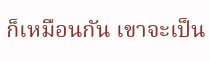ก็เหมือนกัน เขาจะเป็น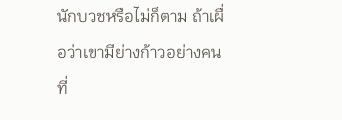นักบวชหรือไม่ก็ตาม ถ้าเผื่อว่าเขามีย่างก้าวอย่างคนที่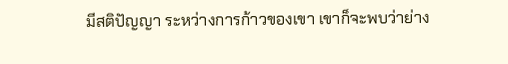มีสติปัญญา ระหว่างการก้าวของเขา เขาก็จะพบว่าย่าง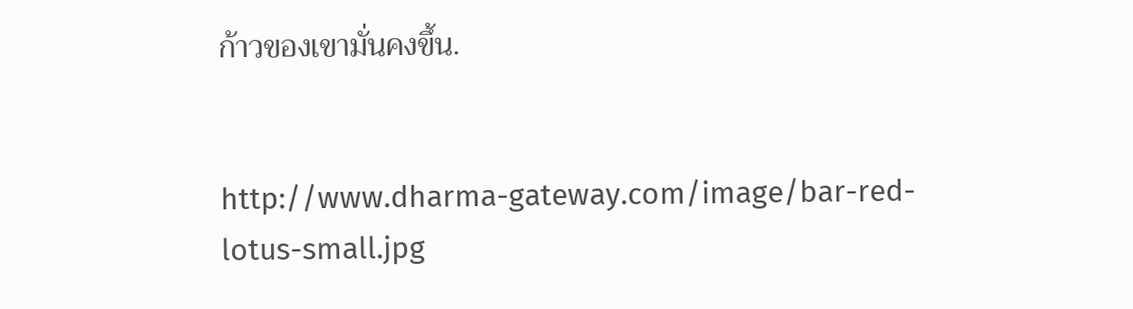ก้าวของเขามั่นคงขึ้น.


http://www.dharma-gateway.com/image/bar-red-lotus-small.jpg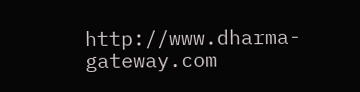http://www.dharma-gateway.com